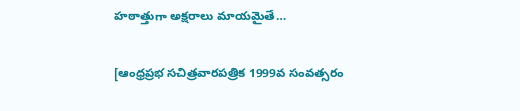హఠాత్తుగా అక్షరాలు మాయమైతే…

[ఆంధ్రప్రభ సచిత్రవారపత్రిక 1999వ సంవత్సరం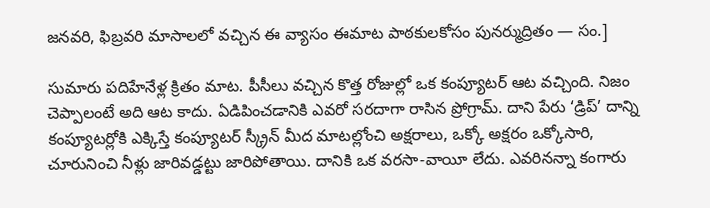జనవరి, ఫిబ్రవరి మాసాలలో వచ్చిన ఈ వ్యాసం ఈమాట పాఠకులకోసం పునర్ముద్రితం — సం.]

సుమారు పదిహేనేళ్ల క్రితం మాట. పీసీలు వచ్చిన కొత్త రోజుల్లో ఒక కంప్యూటర్ ఆట వచ్చింది. నిజం చెప్పాలంటే అది ఆట కాదు. ఏడిపించడానికి ఎవరో సరదాగా రాసిన ప్రోగ్రామ్. దాని పేరు ‘డ్రిప్’ దాన్ని కంప్యూటర్లోకి ఎక్కిస్తే కంప్యూటర్ స్క్రీన్ మీద మాటల్లోంచి అక్షరాలు, ఒక్కో అక్షరం ఒక్కోసారి, చూరునించి నీళ్లు జారివడ్డట్టు జారిపోతాయి. దానికి ఒక వరసా-వాయీ లేదు. ఎవరినన్నా కంగారు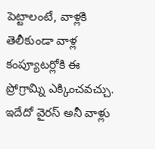పెట్టాలంటే, వాళ్లకి తెలీకుండా వాళ్ల కంప్యూటర్లోకి ఈ ప్రోగ్రామ్ని ఎక్కించవచ్చు. ఇదేదో వైరస్ అనీ వాళ్లు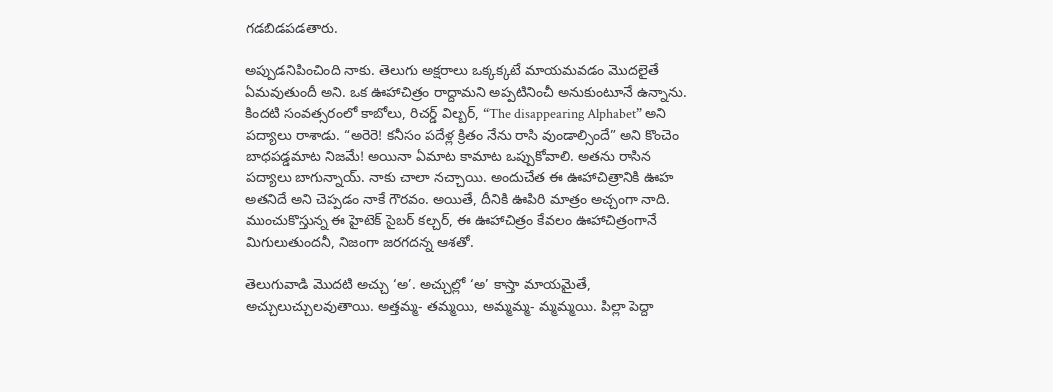గడబిడపడతారు.

అప్పుడనిపించింది నాకు. తెలుగు అక్షరాలు ఒక్కక్కటే మాయమవడం మొదలైతే ఏమవుతుందీ అని. ఒక ఊహాచిత్రం రాద్దామని అప్పటినించీ అనుకుంటూనే ఉన్నాను. కిందటి సంవత్సరంలో కాబోలు, రిచర్డ్ విల్బర్, “The disappearing Alphabet” అని పద్యాలు రాశాడు. “అరెరె! కనీసం పదేళ్ల క్రితం నేను రాసి వుండాల్సిందే” అని కొంచెం బాధపడ్డమాట నిజమే! అయినా ఏమాట కామాట ఒప్పుకోవాలి. అతను రాసిన పద్యాలు బాగున్నాయ్. నాకు చాలా నచ్చాయి. అందుచేత ఈ ఊహాచిత్రానికి ఊహ అతనిదే అని చెప్పడం నాకే గౌరవం. అయితే, దీనికి ఊపిరి మాత్రం అచ్చంగా నాది. ముంచుకొస్తున్న ఈ హైటెక్ సైబర్ కల్చర్, ఈ ఊహాచిత్రం కేవలం ఊహాచిత్రంగానే మిగులుతుందనీ, నిజంగా జరగదన్న ఆశతో.

తెలుగువాడి మొదటి అచ్చు ‘అ’. అచ్చుల్లో ‘అ’ కాస్తా మాయమైతే, అచ్చులుచ్చులవుతాయి. అత్తమ్మ- తమ్మయి, అమ్మమ్మ- మ్మమ్మయి. పిల్లా పెద్దా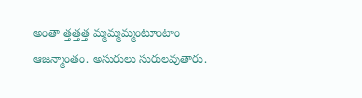అంతా త్తత్తత్త మ్మమ్మమ్మంటూంటాం ఆజన్మాంతం. అసురులు సురులవుతారు.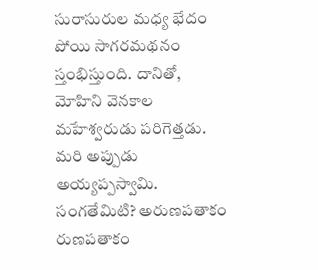సురాసురుల మధ్య భేదం పోయి సాగరమథనం స్తంభిస్తుంది. దానితో, మోహిని వెనకాల మహేశ్వరుడు పరిగెత్తడు. మరి అప్పుడు అయ్యప్పస్వామి. సంగతేమిటి? అరుణపతాకం రుణపతాకం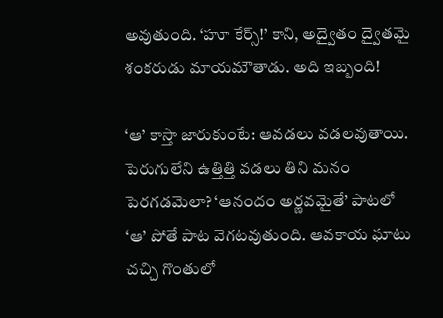అవుతుంది. ‘హూ కేర్స్!’ కాని, అద్వైతం ద్వైతమై శంకరుడు మాయమౌతాడు. అది ఇబ్బంది!

‘ఆ’ కాస్తా జారుకుంటే: ఆవడలు వడలవుతాయి. పెరుగులేని ఉత్తిత్తి వడలు తిని మనం పెరగడమెలా? ‘ఆనందం అర్ణవమైతే’ పాటలో ‘ఆ’ పోతే పాట వెగటవుతుంది. ఆవకాయ ఘాటు చచ్చి గొంతులో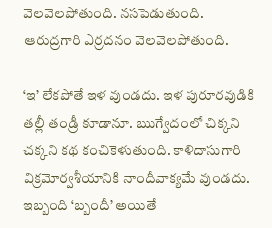వెలవెలపోతుంది. నసపెడుతుంది. ఆరుద్రగారి ఎర్రదనం వెలవెలపోతుంది.

‘ఇ’ లేకపోతే ఇళ వుండదు. ఇళ పురూరవుడికి తల్లీ తండ్రీ కూడానూ. ఋగ్వేదంలో చిక్కని చక్కని కథ కంచికెళుతుంది. కాళిదాసుగారి విక్రమోర్వశీయానికి నాందీవాక్యమే వుండదు. ఇబ్బంది ‘బ్బందీ’ అయితే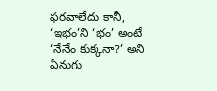ఫరవాలేదు కానీ, ‘ఇభం’ని ‘భం’ అంటే ‘నేనేం కుక్కనా?’ అని ఏనుగు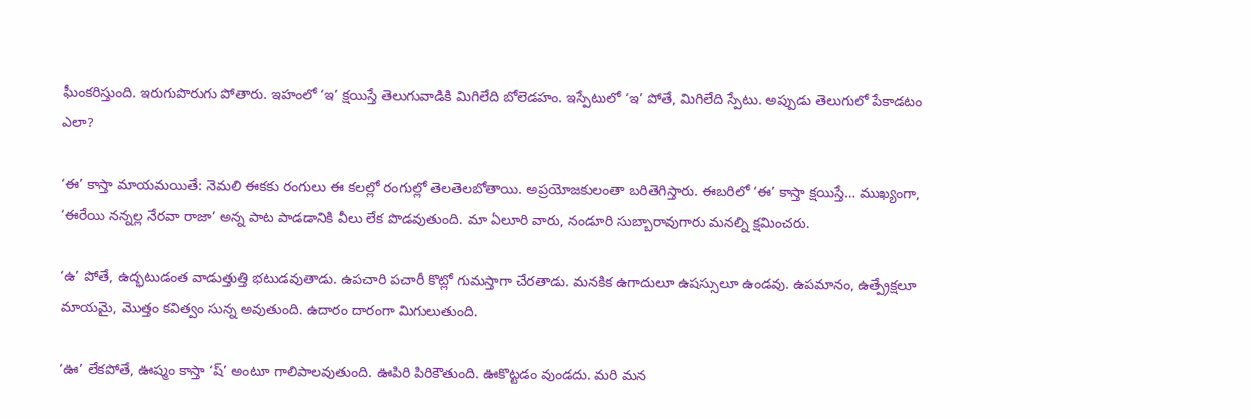ఘీంకరిస్తుంది. ఇరుగుపొరుగు పోతారు. ఇహంలో ‘ఇ’ క్షయిస్తే తెలుగువాడికి మిగిలేది బోలెడహం. ఇస్పేటులో ‘ఇ’ పోతే, మిగిలేది స్పేటు. అప్పుడు తెలుగులో పేకాడటం ఎలా?

‘ఈ’ కాస్తా మాయమయితే: నెమలి ఈకకు రంగులు ఈ కలల్లో రంగుల్లో తెలతెలబోతాయి. అప్రయోజకులంతా బరితెగిస్తారు. ఈబరిలో ‘ఈ’ కాస్తా క్షయిస్తే… ముఖ్యంగా, ‘ఈరేయి నన్నల్ల నేరవా రాజా’ అన్న పాట పాడడానికి వీలు లేక పొడవుతుంది. మా ఏలూరి వారు, నండూరి సుబ్బారావుగారు మనల్ని క్షమించరు.

‘ఉ’ పోతే, ఉద్భటుడంత వాడుత్తుత్తి భటుడవుతాడు. ఉపచారి పచారీ కొట్లో గుమస్తాగా చేరతాడు. మనకిక ఉగాదులూ ఉషస్సులూ ఉండవు. ఉపమానం, ఉత్ప్రేక్షలూ మాయమై, మొత్తం కవిత్వం సున్న అవుతుంది. ఉదారం దారంగా మిగులుతుంది.

‘ఊ’ లేకపోతే, ఊష్మం కాస్తా ‘ష్’ అంటూ గాలిపాలవుతుంది. ఊపిరి పిరికౌతుంది. ఊకొట్టడం వుండదు. మరి మన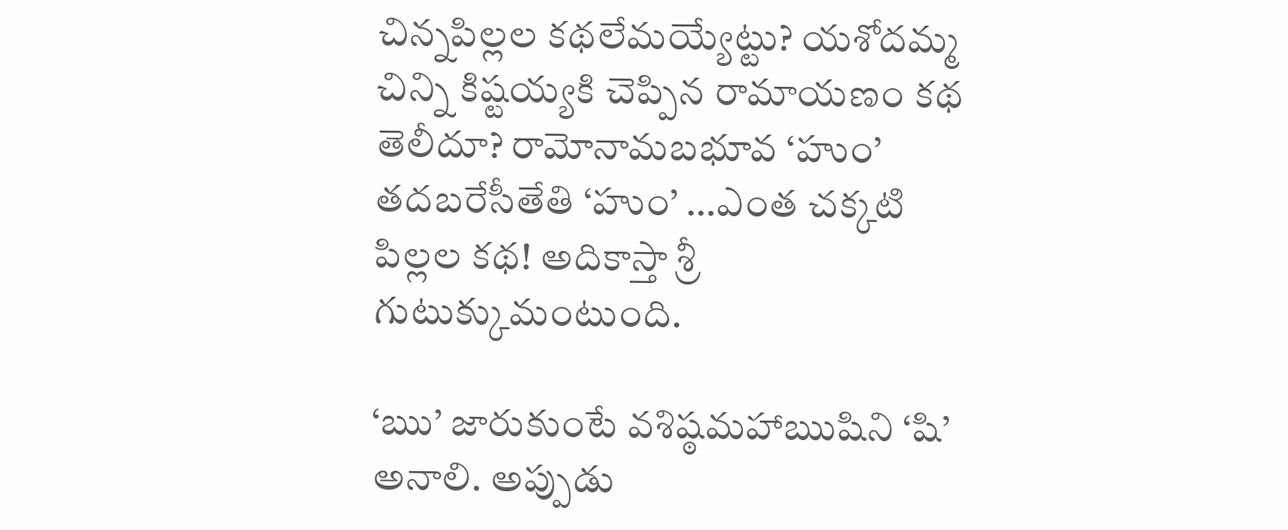చిన్నపిల్లల కథలేమయ్యేట్టు? యశోదమ్మ చిన్ని కిష్టయ్యకి చెప్పిన రామాయణం కథ తెలీదూ? రామోనామబభూవ ‘హుం’ తదబరేసీతేతి ‘హుం’ …ఎంత చక్కటి పిల్లల కథ! అదికాస్తా శ్రీ గుటుక్కుమంటుంది.

‘ఋ’ జారుకుంటే వశిష్ఠమహాఋషిని ‘షి’ అనాలి. అప్పుడు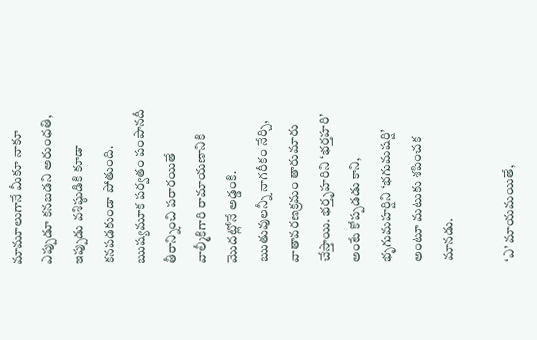మామూలుగానే మీకూ నాకూ ఎప్పుడూ కనబడని అరుంధతి, ఇప్పుడు వశిష్ఠుడికి కూడా కనపడకుండా పోతుంది. ఋష్యమూక పర్వతం పంపానదీ తీరాన్నించి పరారయితే వాల్మీకిగారి రామాయణానికి మొదట్లోనే అడ్డంకి. ఋతువులన్నీ నాగరీకం నేర్చి, వాతావరణక్రమం తారుమారు చేస్తాయి. భర్తృహరిని ‘భర్తహరి’ అంటే కోప్పడడు కాని, భృగుమహర్షిని ‘భగుమషర్షి’ అంటూ మటుకు శపించక మానడు.

‘ఎ’ మాయమయితే,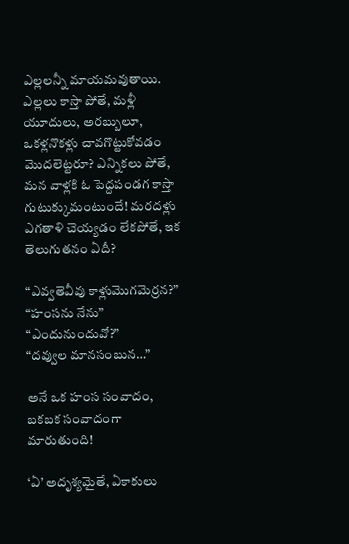ఎల్లలన్నీ మాయమవుతాయి. ఎల్లలు కాస్తా పోతే, మళ్లీ యూదులు, అరబ్బులూ, ఒకళ్లనొకళ్లు చావగొట్టుకోవడం మొదలెట్టరూ? ఎన్నికలు పోతే, మన వాళ్లకి ఓ పెద్దపండగ కాస్తా గుటుక్కుమంటుందే! మరదళ్లు ఎగతాళి చెయ్యడం లేకపోతే, ఇక తెలుగుతనం ఏదీ?

“ఎవ్వతెవీవు కాళ్లుమొగమెర్రన?”
“హంసను నేను”
“ఎందునుందువో?”
“దవ్వుల మానసంబున…”

అనే ఒక హంస సంవాదం, బకబక సంవాదంగా మారుతుంది!

‘ఏ’ అదృశ్యమైతే, ఏకాకులు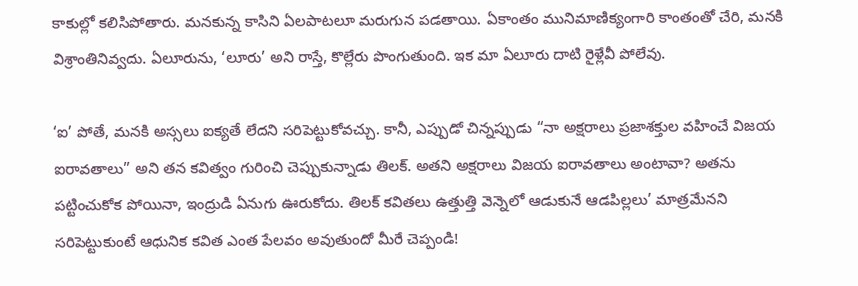కాకుల్లో కలిసిపోతారు. మనకున్న కాసిని ఏలపాటలూ మరుగున పడతాయి. ఏకాంతం మునిమాణిక్యంగారి కాంతంతో చేరి, మనకి విశ్రాంతినివ్వదు. ఏలూరును, ‘లూరు’ అని రాస్తే, కొల్లేరు పొంగుతుంది. ఇక మా ఏలూరు దాటి రైళ్లేవీ పోలేవు.

‘ఐ’ పోతే, మనకి అస్సలు ఐక్యతే లేదని సరిపెట్టుకోవచ్చు. కానీ, ఎప్పుడో చిన్నప్పుడు “నా అక్షరాలు ప్రజాశక్తుల వహించే విజయ ఐరావతాలు” అని తన కవిత్వం గురించి చెప్పుకున్నాడు తిలక్. అతని అక్షరాలు విజయ ఐరావతాలు అంటావా? అతను పట్టించుకోక పోయినా, ఇంద్రుడి ఏనుగు ఊరుకోదు. తిలక్ కవితలు ఉత్తుత్తి వెన్నెలో ఆడుకునే ఆడపిల్లలు’ మాత్రమేనని సరిపెట్టుకుంటే ఆధునిక కవిత ఎంత పేలవం అవుతుందో మీరే చెప్పండి!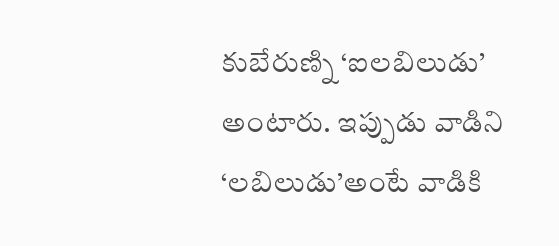కుబేరుణ్ని ‘ఐలబిలుడు’ అంటారు. ఇప్పుడు వాడిని ‘లబిలుడు’అంటే వాడికి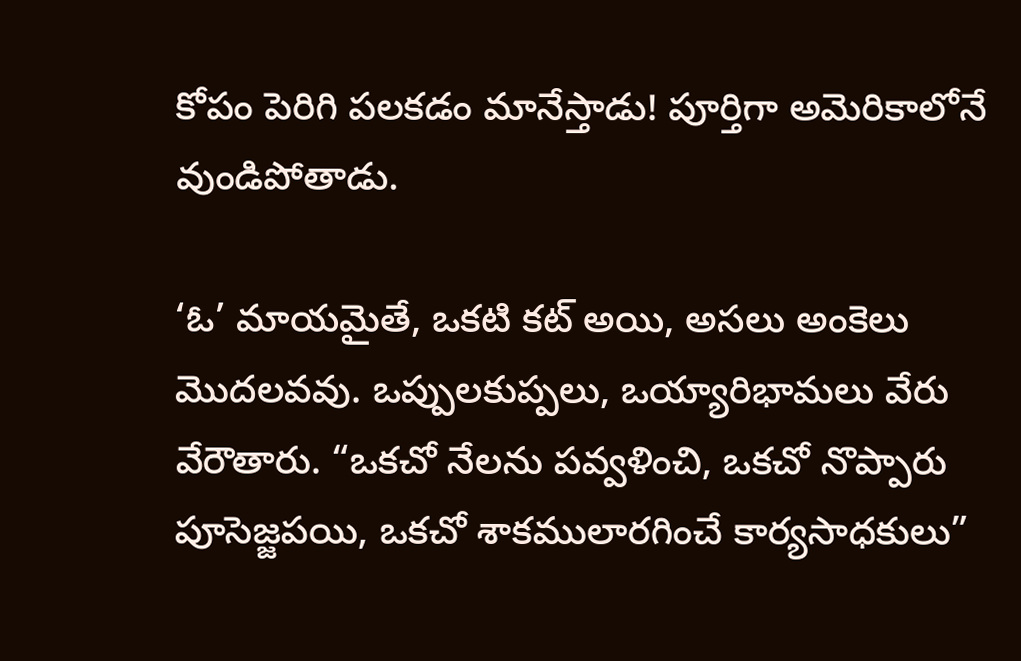కోపం పెరిగి పలకడం మానేస్తాడు! పూర్తిగా అమెరికాలోనే వుండిపోతాడు.

‘ఓ’ మాయమైతే, ఒకటి కట్ అయి, అసలు అంకెలు మొదలవవు. ఒప్పులకుప్పలు, ఒయ్యారిభామలు వేరు వేరౌతారు. “ఒకచో నేలను పవ్వళించి, ఒకచో నొప్పారు పూసెజ్జపయి, ఒకచో శాకములారగించే కార్యసాధకులు”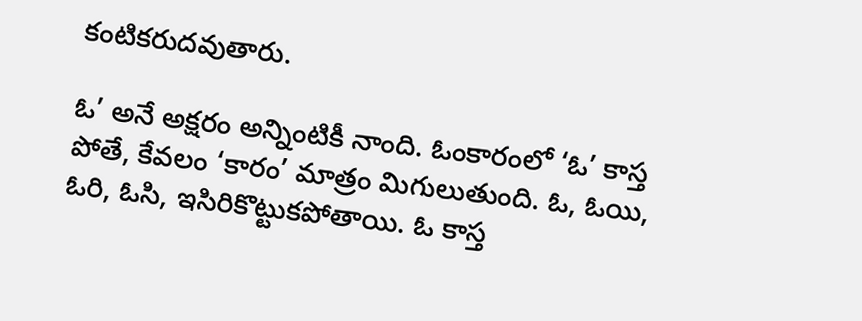కంటికరుదవుతారు.

ఓ’ అనే అక్షరం అన్నింటికీ నాంది. ఓంకారంలో ‘ఓ’ కాస్త పోతే, కేవలం ‘కారం’ మాత్రం మిగులుతుంది. ఓ, ఓయి, ఓరి, ఓసి, ఇసిరికొట్టుకపోతాయి. ఓ కాస్త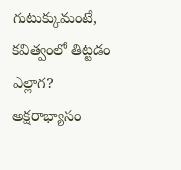గుటుక్కుమంటే, కవిత్వంలో తిట్టడం ఎల్లాగ? అక్షరాభ్యాసం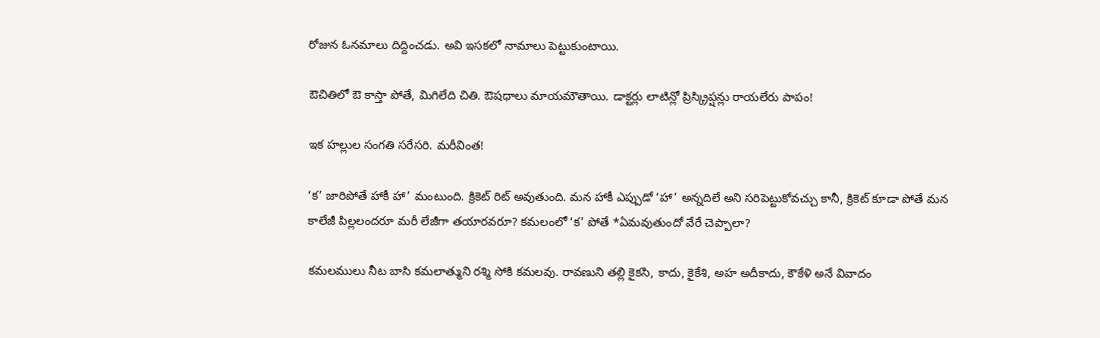రోజున ఓనమాలు దిద్దించడు. అవి ఇసకలో నామాలు పెట్టుకుంటాయి.

ఔచితిలో ఔ కాస్తా పోతే, మిగిలేది చితి. ఔషధాలు మాయమౌతాయి. డాక్టర్లు లాటిన్లో ప్రిస్క్రిప్షన్లు రాయలేరు పాపం!

ఇక హల్లుల సంగతి సరేసరి. మరీవింత!

‘క’ జారిపోతే హాకీ హా’ మంటుంది. క్రికెట్ రిట్ అవుతుంది. మన హాకీ ఎప్పుడో ‘హా’ అన్నదిలే అని సరిపెట్టుకోవచ్చు కానీ, క్రికెట్ కూడా పోతే మన కాలేజీ పిల్లలందరూ మరీ లేజీగా తయారవరూ? కమలంలో ‘క’ పోతే *ఏమవుతుందో వేరే చెప్పాలా?

కమలములు నీట బాసి కమలాత్ముని రశ్మి సోకి కమలవు. రావణుని తల్లి కైకసి, కాదు, కైకేశి, అహ అదీకాదు, కౌకేళి అనే వివాదం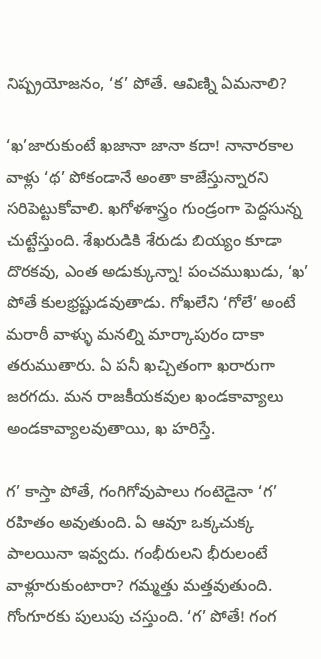నిష్ప్రయోజనం, ‘క’ పోతే. ఆవిణ్ని ఏమనాలి?

‘ఖ’జారుకుంటే ఖజానా జానా కదా! నానారకాల వాళ్లు ‘థ’ పోకండానే అంతా కాజేస్తున్నారని సరిపెట్టుకోవాలి. ఖగోళశాస్త్రం గుండ్రంగా పెద్దసున్న చుట్టేస్తుంది. శేఖరుడికి శేరుడు బియ్యం కూడా దొరకవు, ఎంత అడుక్కున్నా! పంచముఖుడు, ‘ఖ’ పోతే కులభ్రష్టుడవుతాడు. గోఖలేని ‘గోలే’ అంటే మరాఠీ వాళ్ళు మనల్ని మార్కాపురం దాకా తరుముతారు. ఏ పనీ ఖచ్చితంగా ఖరారుగా జరగదు. మన రాజకీయకవుల ఖండకావ్యాలు అండకావ్యాలవుతాయి, ఖ హరిస్తే.

గ’ కాస్తా పోతే, గంగిగోవుపాలు గంటెడైనా ‘గ’ రహితం అవుతుంది. ఏ ఆవూ ఒక్కచుక్క పాలయినా ఇవ్వదు. గంభీరులని భీరులంటే వాళ్లూరుకుంటారా? గమ్మత్తు మత్తవుతుంది. గోంగూరకు పులుపు చస్తుంది. ‘గ’ పోతే! గంగ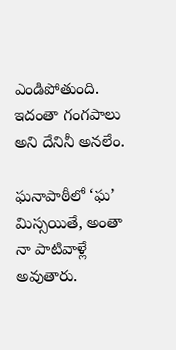ఎండిపోతుంది. ఇదంతా గంగపాలు అని దేనినీ అనలేం.

ఘనాపాఠీలో ‘ఘ’ మిస్సయితే, అంతా నా పాటివాళ్లే అవుతారు.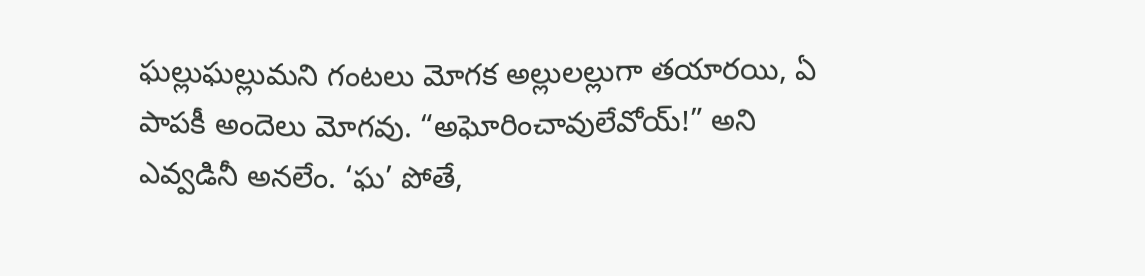ఘల్లుఘల్లుమని గంటలు మోగక అల్లులల్లుగా తయారయి, ఏ పాపకీ అందెలు మోగవు. “అఘోరించావులేవోయ్!” అని ఎవ్వడినీ అనలేం. ‘ఘ’ పోతే,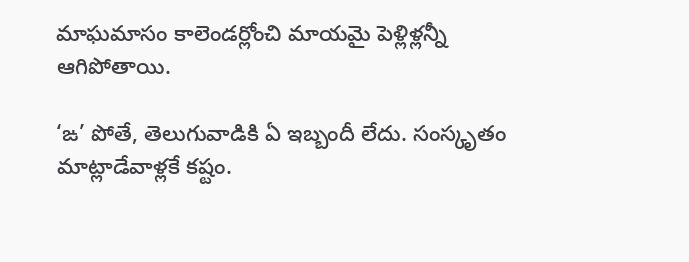మాఘమాసం కాలెండర్లోంచి మాయమై పెళ్లిళ్లన్నీ ఆగిపోతాయి.

‘ఙ’ పోతే, తెలుగువాడికి ఏ ఇబ్బందీ లేదు. సంస్కృతం మాట్లాడేవాళ్లకే కష్టం.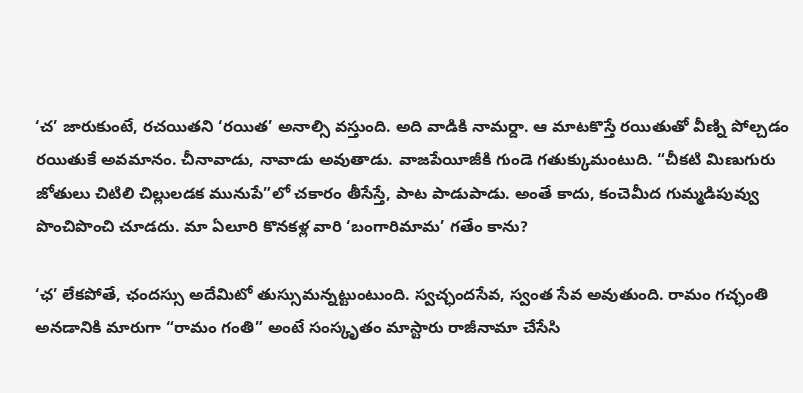‘చ’ జారుకుంటే, రచయితని ‘రయిత’ అనాల్సి వస్తుంది. అది వాడికి నామర్దా. ఆ మాటకొస్తే రయితుతో వీణ్ని పోల్చడం రయితుకే అవమానం. చీనావాడు, నావాడు అవుతాడు. వాజపేయీజీకి గుండె గతుక్కుమంటుది. “చీకటి మిణుగురు జోతులు చిటిలి చిల్లులడక మునుపే”లో చకారం తీసేస్తే, పాట పాడుపాడు. అంతే కాదు, కంచెమీద గుమ్మడిపువ్వు పొంచిపొంచి చూడదు. మా ఏలూరి కొనకళ్ల వారి ‘బంగారిమామ’ గతేం కాను?

‘ఛ’ లేకపోతే, ఛందస్సు అదేమిటో తుస్సుమన్నట్టుంటుంది. స్వచ్ఛందసేవ, స్వంత సేవ అవుతుంది. రామం గచ్ఛంతి అనడానికి మారుగా “రామం గంతి” అంటే సంస్కృతం మాస్టారు రాజీనామా చేసేసి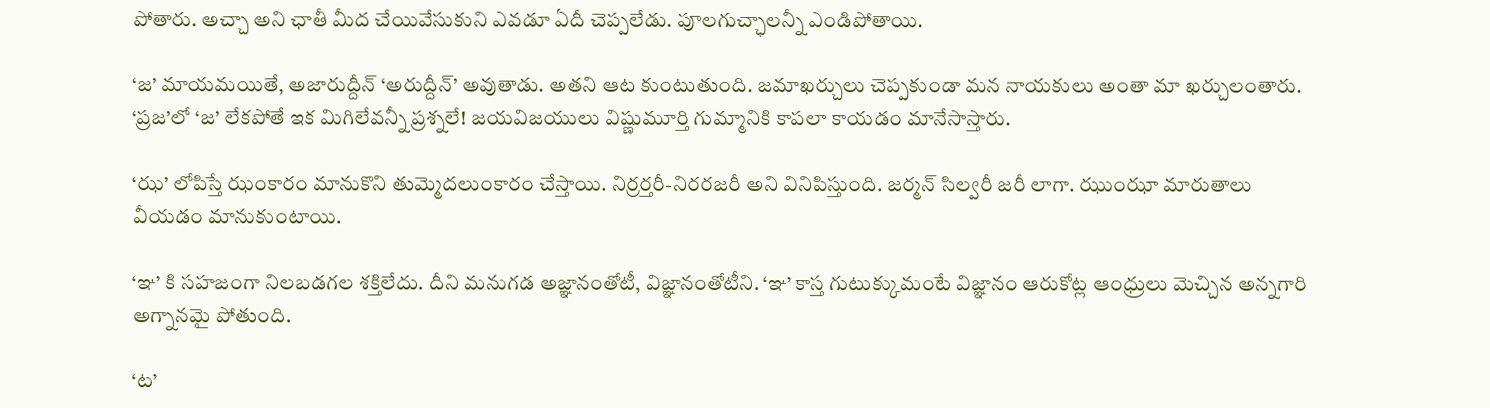పోతారు. అచ్చా అని ఛాతీ మీద చేయివేసుకుని ఎవడూ ఏదీ చెప్పలేడు. పూలగుచ్ఛాలన్నీ ఎండిపోతాయి.

‘జ’ మాయమయితే, అజారుద్దీన్ ‘అరుద్దీన్’ అవుతాడు. అతని ఆట కుంటుతుంది. జమాఖర్చులు చెప్పకుండా మన నాయకులు అంతా మా ఖర్చులంతారు. ‘ప్రజ’లో ‘జ’ లేకపోతే ఇక మిగిలేవన్నీ ప్రశ్నలే! జయవిజయులు విష్ణుమూర్తి గుమ్మానికి కాపలా కాయడం మానేసాస్తారు.

‘ఝ’ లోపిస్తే ఝంకారం మానుకొని తుమ్మెదలుంకారం చేస్తాయి. నిర్రర్తరీ-నిరరజరీ అని వినిపిస్తుంది. జర్మన్ సిల్వరీ జరీ లాగా. ఝుంఝా మారుతాలు వీయడం మానుకుంటాయి.

‘ఞ’ కి సహజంగా నిలబడగల శక్తిలేదు. దీని మనుగడ అజ్ఞానంతోటీ, విజ్ఞానంతోటీని. ‘ఞ’ కాస్త గుటుక్కుమంటే విజ్ఞానం ఆరుకోట్ల ఆంధ్రులు మెచ్చిన అన్నగారి అగ్నానమై పోతుంది.

‘ట’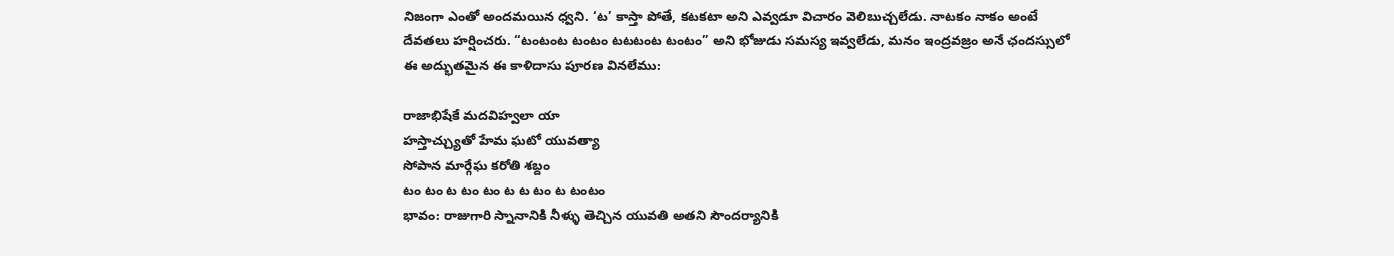నిజంగా ఎంతో అందమయిన ధ్వని. ‘ట’ కాస్తా పోతే, కటకటా అని ఎవ్వడూ విచారం వెలిబుచ్చలేడు. నాటకం నాకం అంటే దేవతలు హర్షించరు. “టంటంట టంటం టటటంట టంటం” అని భోజుడు సమస్య ఇవ్వలేడు, మనం ఇంద్రవజ్రం అనే ఛందస్సులో ఈ అద్భుతమైన ఈ కాళిదాసు పూరణ వినలేము:

రాజాభిషేకే మదవిహ్వలా యా
హస్తాచ్చ్యుతో హేమ ఘటో యువత్యా
సోపాన మార్గేఘ కరోతి శబ్దం
టం టం ట టం టం ట ట టం ట టంటం
భావం: రాజుగారి స్నానానికి నీళ్ళు తెచ్చిన యువతి అతని సౌందర్యానికి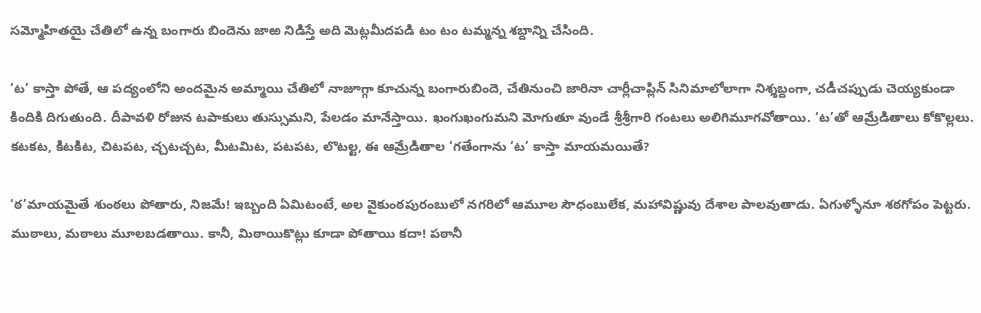సమ్మోహితయై చేతిలో ఉన్న బంగారు బిందెను జాఱ నిడిస్తే అది మెట్లమీదపడి టం టం టమ్మన్న శబ్దాన్ని చేసింది.

‘ట’ కాస్తా పోతే, ఆ పద్యంలోని అందమైన అమ్మాయి చేతిలో నాజూగ్గా కూచున్న బంగారుబిందె, చేతినుంచి జారినా చార్లీచాప్లిన్ సినిమాలోలాగా నిశ్శబ్దంగా, చడీచప్పుడు చెయ్యకుండా కిందికి దిగుతుంది. దీపావళి రోజున టపాకులు తుస్సుమని, పేలడం మానేస్తాయి. ఖంగుఖంగుమని మోగుతూ వుండే శ్రీశ్రీగారి గంటలు అలిగిమూగవోతాయి. ‘ట’తో ఆమ్రేడితాలు కోకొల్లలు. కటకట, కిటకిట, చిటపట, చ్చటచ్చట, మీటమిట, పటపట, లొటల్ట, ఈ ఆమ్రేడితాల ‘గతేంగాను ‘ట’ కాస్తా మాయమయితే?

‘ఠ’మాయమైతే శుంఠలు పోతారు, నిజమే! ఇబ్బంది ఏమిటంటే, అల వైకుంఠపురంబులో నగరిలో ఆమూల సౌధంబులేక, మహావిష్ణువు దేశాల పాలవుతాడు. ఏగుళ్ళోనూ శఠగోపం పెట్టరు. ముఠాలు, మఠాలు మూలబడతాయి. కానీ, మిఠాయికొట్లు కూడా పోతాయి కదా! పఠానీ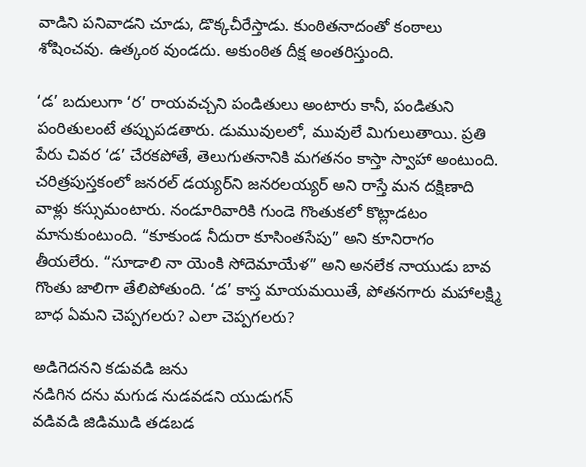వాడిని పనివాడని చూడు, డొక్కచీరేస్తాడు. కుంఠితనాదంతో కంఠాలు శోషించవు. ఉత్కంఠ వుండదు. అకుంఠిత దీక్ష అంతరిస్తుంది.

‘డ’ బదులుగా ‘ర’ రాయవచ్చని పండితులు అంటారు కానీ, పండితుని పంరితులంటే తప్పుపడతారు. డుమువులలో, మువులే మిగులుతాయి. ప్రతి పేరు చివర ‘డ’ చేరకపోతే, తెలుగుతనానికి మగతనం కాస్తా స్వాహా అంటుంది. చరిత్రపుస్తకంలో జనరల్ డయ్యర్‌ని జనరలయ్యర్ అని రాస్తే మన దక్షిణాది వాళ్లు కస్సుమంటారు. నండూరివారికి గుండె గొంతుకలో కొట్లాడటం మానుకుంటుంది. “కూకుండ నీదురా కూసింతసేపు” అని కూనిరాగం తీయలేరు. “సూడాలి నా యెంకి సోదెమాయేళ” అని అనలేక నాయుడు బావ గొంతు జాలిగా తేలిపోతుంది. ‘డ’ కాస్త మాయమయితే, పోతనగారు మహాలక్ష్మి బాధ ఏమని చెప్పగలరు? ఎలా చెప్పగలరు?

అడిగెదనని కడువడి జను
నడిగిన దను మగుడ నుడవడని యుడుగన్
వడివడి జిడిముడి తడబడ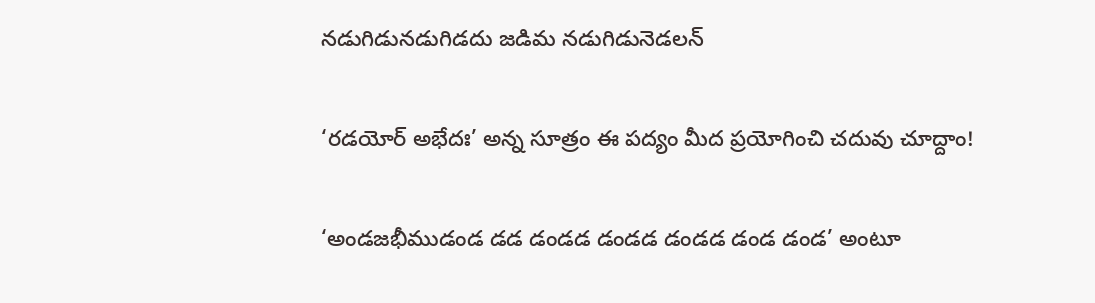నడుగిడునడుగిడదు జడిమ నడుగిడునెడలన్

‘రడయోర్ అభేదః’ అన్న సూత్రం ఈ పద్యం మీద ప్రయోగించి చదువు చూద్దాం!

‘అండజభీముడండ డడ డండడ డండడ డండడ డండ డండ’ అంటూ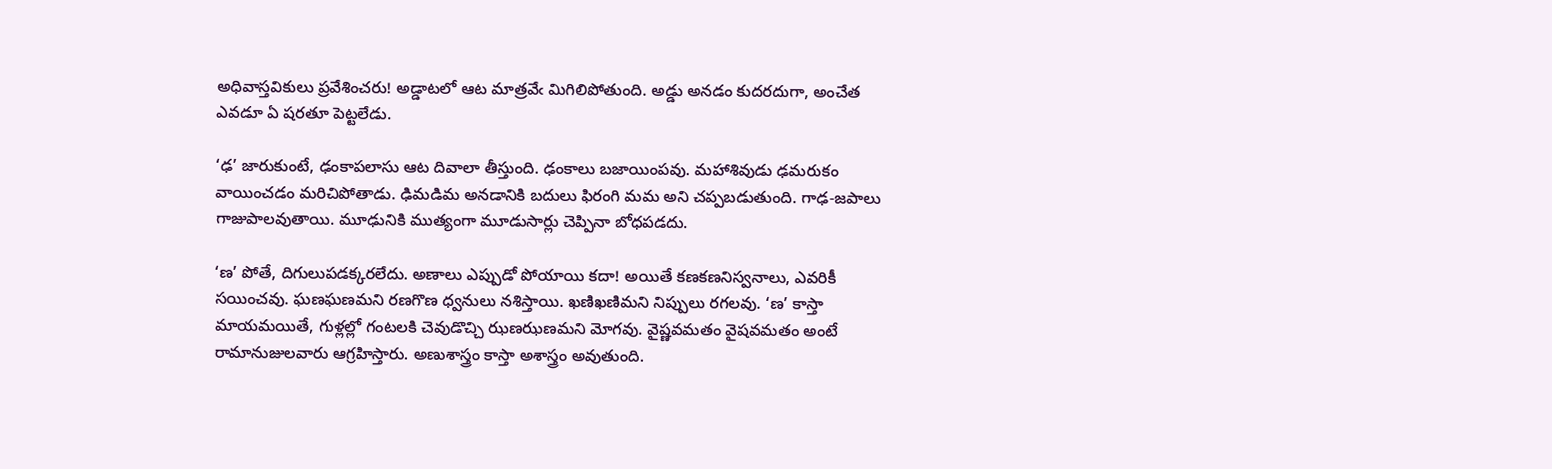అధివాస్తవికులు ప్రవేశించరు! అడ్డాటలో ఆట మాత్రవేఁ మిగిలిపోతుంది. అడ్డు అనడం కుదరదుగా, అంచేత ఎవడూ ఏ షరతూ పెట్టలేడు.

‘ఢ’ జారుకుంటే, ఢంకాపలాసు ఆట దివాలా తీస్తుంది. ఢంకాలు బజాయింపవు. మహాశివుడు ఢమరుకం వాయించడం మరిచిపోతాడు. ఢిమడిమ అనడానికి బదులు ఫిరంగి మమ అని చప్పబడుతుంది. గాఢ-జపాలు గాజుపాలవుతాయి. మూఢునికి ముత్యంగా మూడుసార్లు చెప్పినా బోధపడదు.

‘ణ’ పోతే, దిగులుపడక్కరలేదు. అణాలు ఎప్పుడో పోయాయి కదా! అయితే కణకణనిస్వనాలు, ఎవరికీ సయించవు. ఘణఘణమని రణగొణ ధ్వనులు నశిస్తాయి. ఖణిఖణిమని నిప్పులు రగలవు. ‘ణ’ కాస్తా మాయమయితే, గుళ్లల్లో గంటలకి చెవుడొచ్చి ఝణఝణమని మోగవు. వైష్ణవమతం వైషవమతం అంటే రామానుజులవారు ఆగ్రహిస్తారు. అణుశాస్త్రం కాస్తా అశాస్త్రం అవుతుంది.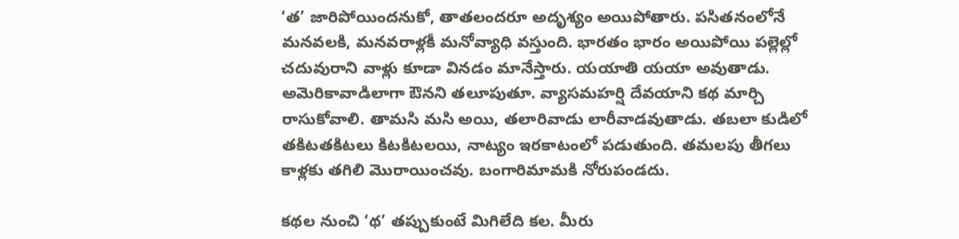‘త’ జారిపోయిందనుకో, తాతలందరూ అదృశ్యం అయిపోతారు. పసితనంలోనే మనవలకి, మనవరాళ్లకీ మనోవ్యాధి వస్తుంది. భారతం భారం అయిపోయి పల్లెల్లో చదువురాని వాళ్లు కూడా వినడం మానేస్తారు. యయాతి యయా అవుతాడు. అమెరికావాడిలాగా ఔనని తలూపుతూ. వ్యాసమహర్షి దేవయాని కథ మార్చి రాసుకోవాలి. తామసి మసి అయి, తలారివాడు లారీవాడవుతాడు. తబలా కుడిలో తకిటతకిటలు కిటకిటలయి, నాట్యం ఇరకాటంలో పడుతుంది. తమలపు తీగలు కాళ్లకు తగిలి మొరాయించవు. బంగారిమామకి నోరుపండదు.

కథల నుంచి ‘థ’ తప్పుకుంటే మిగిలేది కల. మీరు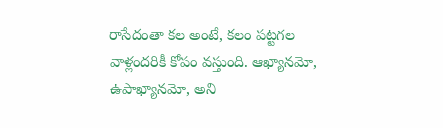రాసేదంతా కల అంటే, కలం పట్టగల వాళ్లందరికీ కోపం వస్తుంది. ఆఖ్యానమో, ఉపాఖ్యానమో, అని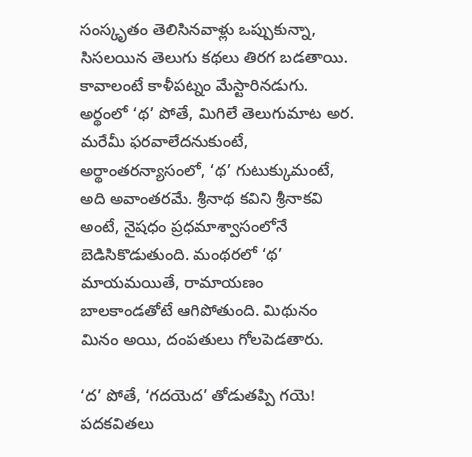సంస్కృతం తెలిసినవాళ్లు ఒప్పుకున్నా, సిసలయిన తెలుగు కథలు తిరగ బడతాయి. కావాలంటే కాళీపట్నం మేస్టారినడుగు. అర్థంలో ‘థ’ పోతే, మిగిలే తెలుగుమాట అర. మరేమీ ఫరవాలేదనుకుంటే, అర్థాంతరన్యాసంలో, ‘థ’ గుటుక్కుమంటే, అది అవాంతరమే. శ్రీనాథ కవిని శ్రీనాకవి అంటే, నైషధం ప్రధమాశ్వాసంలోనే బెడిసికొడుతుంది. మంథరలో ‘థ’ మాయమయితే, రామాయణం బాలకాండతోటే ఆగిపోతుంది. మిథునం మినం అయి, దంపతులు గోలపెడతారు.

‘ద’ పోతే, ‘గదయెద’ తోడుతప్పి గయె! పదకవితలు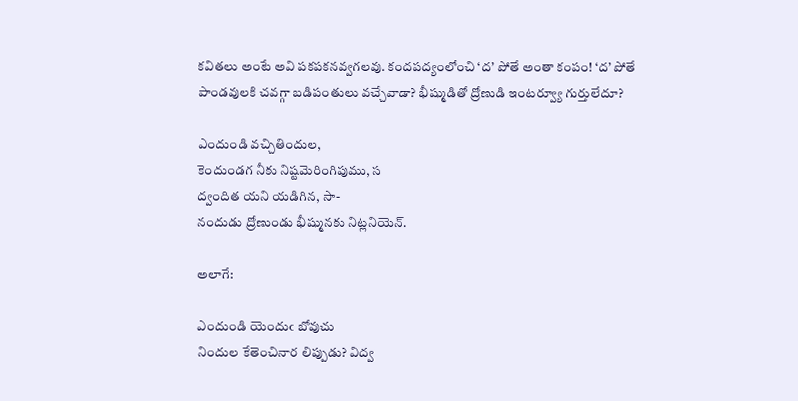కవితలు అంటే అవి పకపకనవ్వగలవు. కందపద్యంలోంచి ‘ద’ పోతే అంతా కంపం! ‘ద’ పోతే పాండవులకి చవగ్గా బడిపంతులు వచ్చేవాడా? భీష్ముడితో ద్రోణుడి ఇంటర్వ్యూ గుర్తులేదూ?

ఎందుండి వచ్చితిందుల,
కెందుండగ నీకు నిష్టమెరింగిపుము, స
ద్వందిత యని యడిగిన, సా-
నందుడు ద్రోణుండు భీష్మునకు నిట్లనియెన్.

అలాగే:

ఎందుండి యెందుఁ బోవుచు
నిందుల కేతెంచినార లిప్పుడు? విద్వ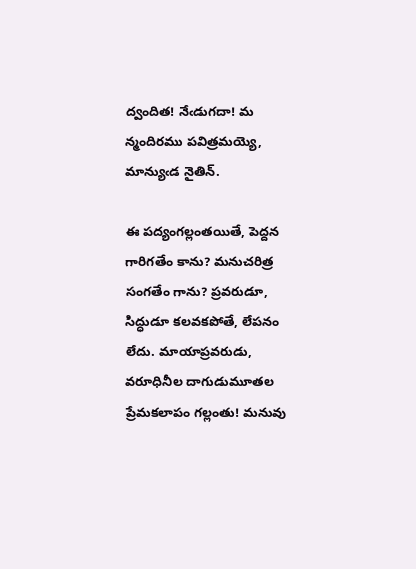ద్వందిత! నేఁడుగదా! మ
న్మందిరము పవిత్రమయ్యె, మాన్యుఁడ నైతిన్‌.

ఈ పద్యంగల్లంతయితే, పెద్దన గారిగతేం కాను? మనుచరిత్ర సంగతేం గాను? ప్రవరుడూ, సిద్ధుడూ కలవకపోతే, లేపనం లేదు. మాయాప్రవరుడు, వరూధినీల దాగుడుమూతల ప్రేమకలాపం గల్లంతు! మనువు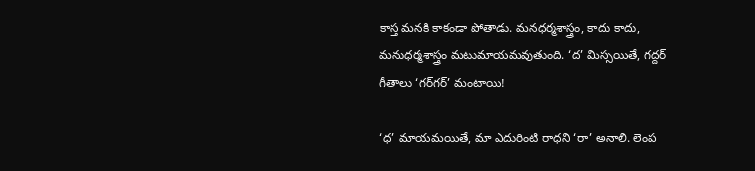కాస్త మనకి కాకండా పోతాడు. మనధర్మశాస్త్రం, కాదు కాదు, మనుధర్మశాస్త్రం మటుమాయమవుతుంది. ‘ద’ మిస్సయితే, గద్దర్ గీతాలు ‘గర్‌గర్’ మంటాయి!

‘ధ’ మాయమయితే, మా ఎదురింటి రాధని ‘రా’ అనాలి. లెంప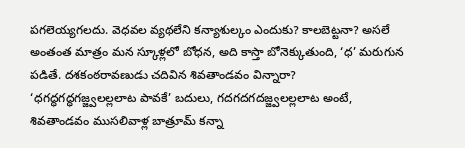పగలెయ్యగలదు. వెధవల వ్యథలేని కన్యాశుల్కం ఎందుకు? కాలబెట్టనా? అసలే అంతంత మాత్రం మన స్కూళ్లలో బోధన, అది కాస్తా బోనెక్కుతుంది, ‘ధ’ మరుగున పడితే. దశకంఠరావణుడు చదివిన శివతాండవం విన్నారా? ‘ధగద్ధగద్ధగజ్జ్వలల్లలాట పావకే’ బదులు, గదగదగదజ్జ్వలల్లలాట అంటే, శివతాండవం ముసలివాళ్ల బాత్రూమ్ కన్నా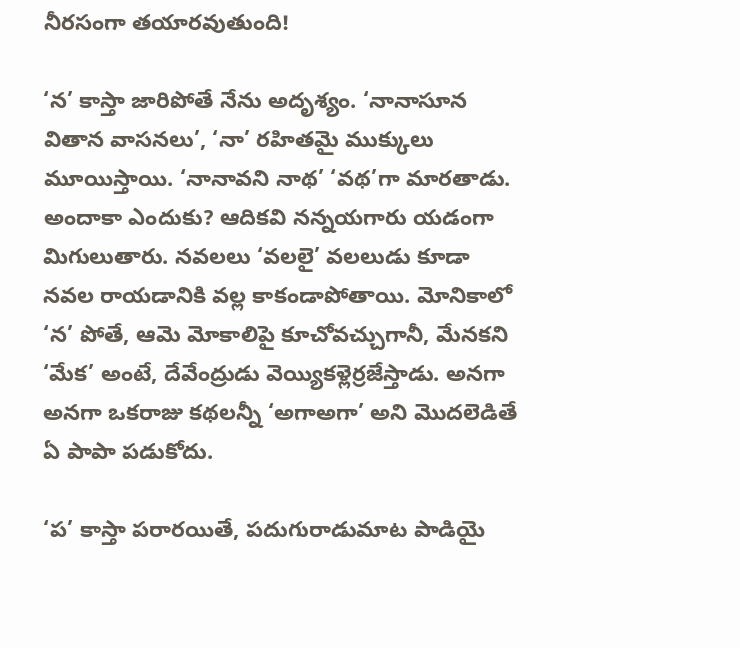నీరసంగా తయారవుతుంది!

‘న’ కాస్తా జారిపోతే నేను అదృశ్యం. ‘నానాసూన వితాన వాసనలు’, ‘నా’ రహితమై ముక్కులు మూయిస్తాయి. ‘నానావని నాథ’ ‘వథ’గా మారతాడు. అందాకా ఎందుకు? ఆదికవి నన్నయగారు యడంగా మిగులుతారు. నవలలు ‘వలలై’ వలలుడు కూడా నవల రాయడానికి వల్ల కాకండాపోతాయి. మోనికాలో ‘న’ పోతే, ఆమె మోకాలిపై కూచోవచ్చుగానీ, మేనకని ‘మేక’ అంటే, దేవేంద్రుడు వెయ్యికళ్లెర్రజేస్తాడు. అనగా అనగా ఒకరాజు కథలన్నీ ‘అగాఅగా’ అని మొదలెడితే ఏ పాపా పడుకోదు.

‘ప’ కాస్తా పరారయితే, పదుగురాడుమాట పాడియై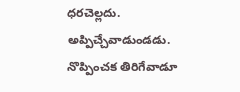ధరచెల్లదు. అప్పిచ్చేవాడుండడు. నొప్పించక తిరిగేవాడూ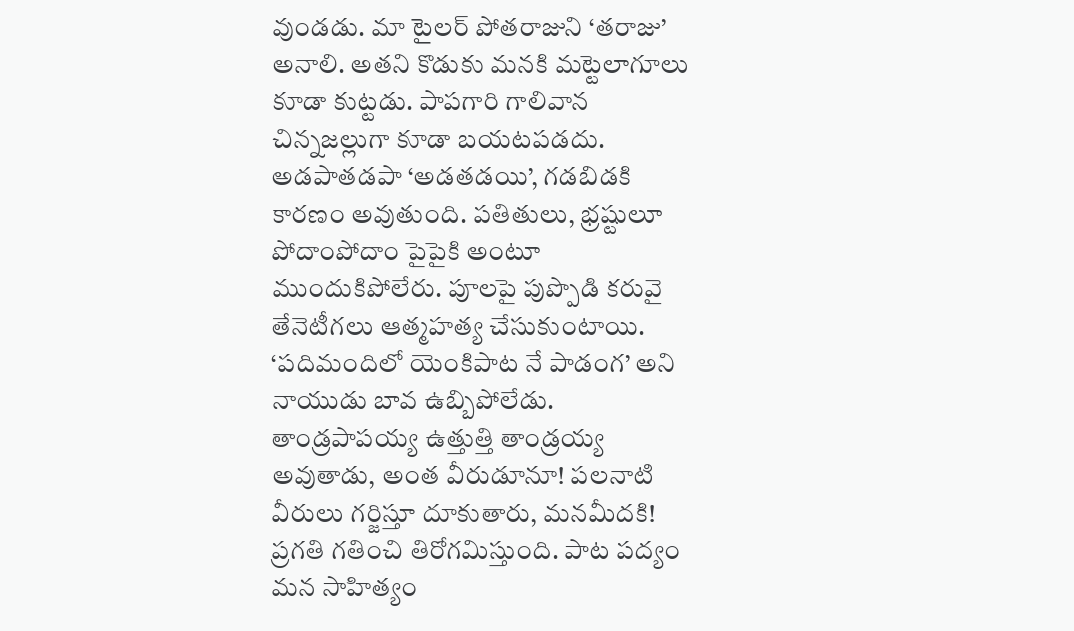వుండడు. మా టైలర్ పోతరాజుని ‘తరాజు’ అనాలి. అతని కొడుకు మనకి మట్టెలాగూలు కూడా కుట్టడు. పాపగారి గాలివాన చిన్నజల్లుగా కూడా బయటపడదు. అడపాతడపా ‘అడతడయి’, గడబిడకి కారణం అవుతుంది. పతితులు, భ్రష్టులూ పోదాంపోదాం పైపైకి అంటూ ముందుకిపోలేరు. పూలపై పుప్పొడి కరువై తేనెటీగలు ఆత్మహత్య చేసుకుంటాయి. ‘పదిమందిలో యెంకిపాట నే పాడంగ’ అని నాయుడు బావ ఉబ్బిపోలేడు. తాండ్రపాపయ్య ఉత్తుత్తి తాండ్రయ్య అవుతాడు, అంత వీరుడూనూ! పలనాటి వీరులు గర్జిస్తూ దూకుతారు, మనమీదకి! ప్రగతి గతించి తిరోగమిస్తుంది. పాట పద్యం మన సాహిత్యం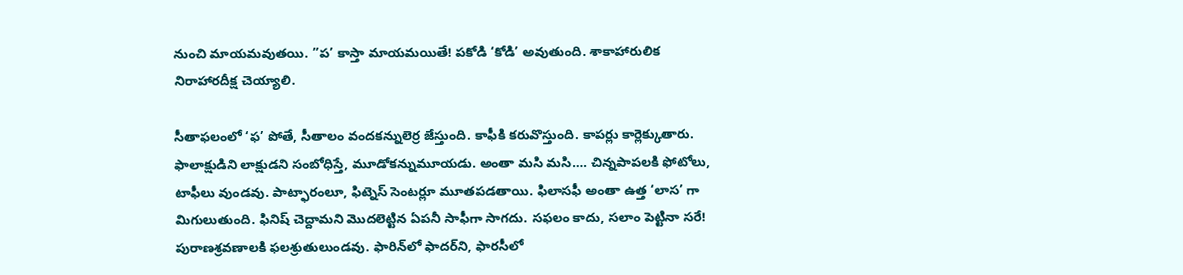నుంచి మాయమవుతయి. ”ప’ కాస్తా మాయమయితే! పకోడి ‘కోడి’ అవుతుంది. శాకాహారులిక నిరాహారదీక్ష చెయ్యాలి.

సీతాఫలంలో ‘ఫ’ పోతే, సీతాలం వందకన్నులెర్ర జేస్తుంది. కాఫీకి కరువొస్తుంది. కాపర్లు కార్లెక్కుతారు. ఫాలాక్షుడిని లాక్షుడని సంబోధిస్తే, మూడోకన్నుమూయడు. అంతా మసి మసి…. చిన్నపాపలకి ఫోటోలు, టాఫీలు వుండవు. పాట్ఫారంలూ, ఫిట్నెస్ సెంటర్లూ మూతపడతాయి. ఫిలాసఫీ అంతా ఉత్త ‘లాస’ గా మిగులుతుంది. ఫినిష్ చెద్దామని మొదలెట్టిన ఏపనీ సాఫీగా సాగదు. సఫలం కాదు, సలాం పెట్టినా సరే! పురాణశ్రవణాలకి ఫలశ్రుతులుండవు. ఫారిన్‌లో ఫాదర్‌ని, ఫారసీలో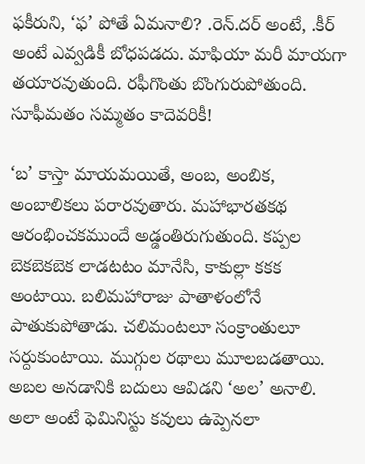ఫకీరుని, ‘ఫ’ పోతే ఏమనాలి? .రెన్.దర్ అంటే, .కీర్ అంటే ఎవ్వడికీ బోధపడదు. మాఫియా మరీ మాయగా తయారవుతుంది. రఫీగొంతు బొంగురుపోతుంది. సూఫీమతం సమ్మతం కాదెవరికీ!

‘బ’ కాస్తా మాయమయితే, అంబ, అంబిక, అంబాలికలు పరారవుతారు. మహాభారతకథ ఆరంభించకముందే అడ్డంతిరుగుతుంది. కప్పల బెకబెకబెక లాడటటం మానేసి, కాకుల్లా కకక అంటాయి. బలిమహారాజు పాతాళంలోనే పాతుకుపోతాడు. చలిమంటలూ సంక్రాంతులూ సర్దుకుంటాయి. ముగ్గుల రథాలు మూలబడతాయి. అబల అనడానికి బదులు ఆవిడని ‘అల’ అనాలి. అలా అంటే ఫెమినిస్టు కవులు ఉప్పెనలా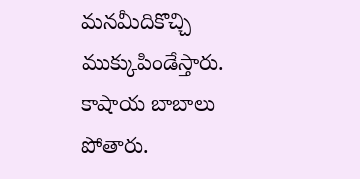మనమీదికొచ్చి ముక్కుపిండేస్తారు. కాషాయ బాబాలు పోతారు.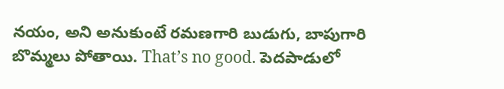నయం, అని అనుకుంటే రమణగారి బుడుగు, బాపుగారి బొమ్మలు పోతాయి. That’s no good. పెదపాడులో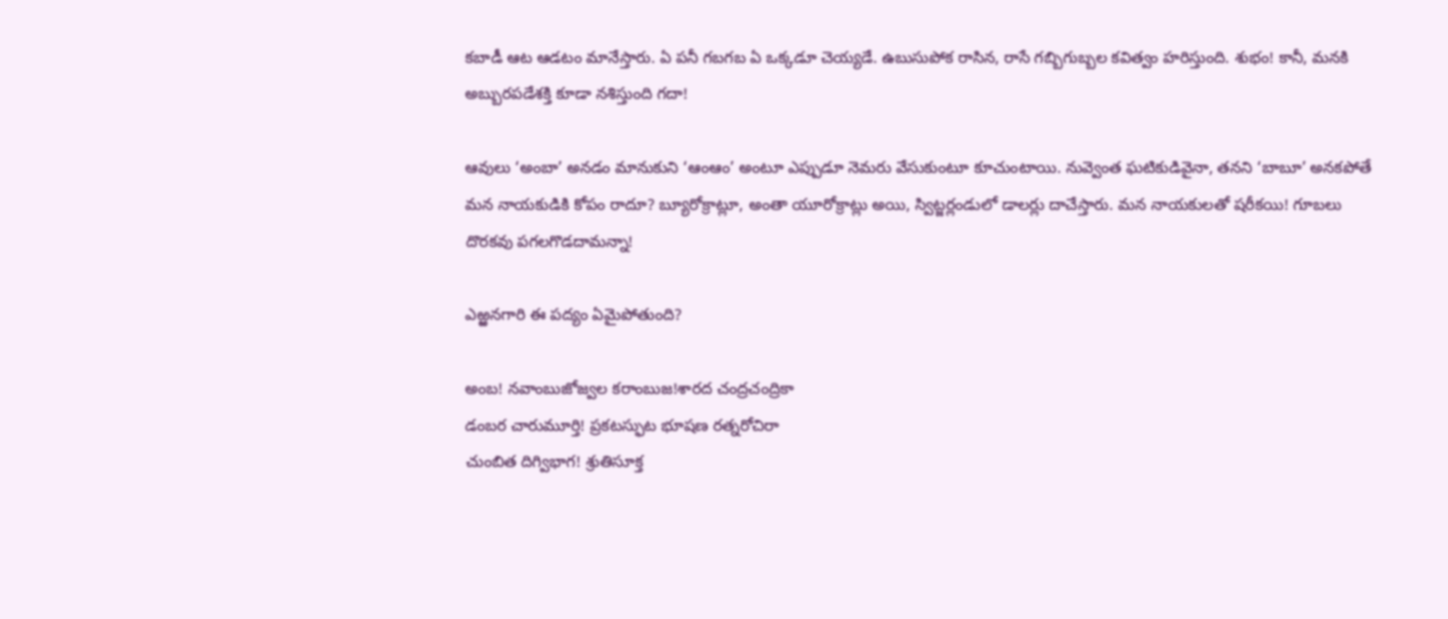కబాడీ ఆట ఆడటం మానేస్తారు. ఏ పనీ గబగబ ఏ ఒక్కడూ చెయ్యడే. ఉబుసుపోక రాసిన, రాసే గబ్బిగుబ్బల కవిత్వం హరిస్తుంది. శుభం! కానీ, మనకి అబ్బురపడేశక్తి కూడా నశిస్తుంది గదా!

ఆవులు ‘అంబా’ అనడం మానుకుని ‘ఆంఆం’ అంటూ ఎప్పుడూ నెమరు వేసుకుంటూ కూచుంటాయి. నువ్వెంత ఘటికుడివైనా, తనని ‘బాబూ’ అనకపోతే మన నాయకుడికి కోపం రాదూ? బ్యూరోక్రాట్లూ, అంతా యూరోక్రాట్లు అయి, స్విట్జర్లండులో డాలర్లు దాచేస్తారు. మన నాయకులతో షరీకయి! గూబలు దొరకవు పగలగొడదామన్నా!

ఎఱ్ఱనగారి ఈ పద్యం ఏమైపోతుంది?

అంబ! నవాంబుజోజ్వల కరాంబుజ!శారద చంద్రచంద్రికా
డంబర చారుమూర్తి! ప్రకటస్ఫుట భూషణ రత్నరోచిరా
చుంబిత దిగ్విభాగ! శ్రుతిసూక్త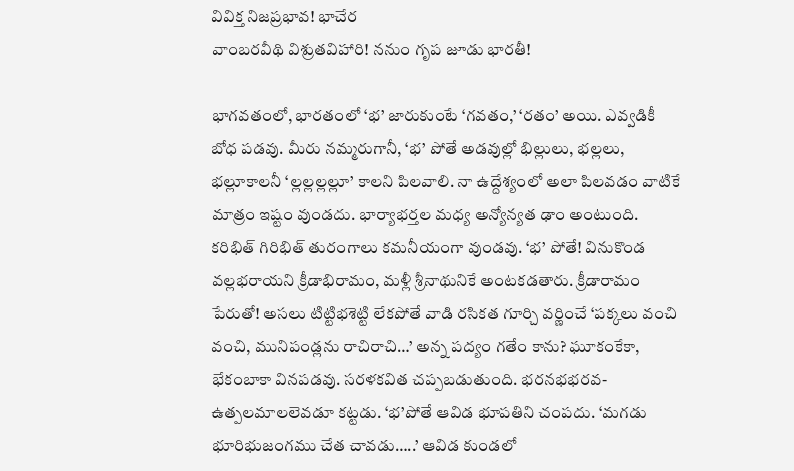వివిక్త నిజప్రభావ! భాచేర
వాంబరవీథి విశ్రుతవిహారి! ననుం గృప జూడు భారతీ!

భాగవతంలో, భారతంలో ‘భ’ జారుకుంటే ‘గవతం,’ ‘రతం’ అయి. ఎవ్వడికీ బోధ పడవు. మీరు నమ్మరుగానీ, ‘భ’ పోతే అడవుల్లో భిల్లులు, భల్లలు, భల్లూకాలనీ ‘ల్లల్లల్లల్లూ’ కాలని పిలవాలి. నా ఉద్దేశ్యంలో అలా పిలవడం వాటికే మాత్రం ఇష్టం వుండదు. భార్యాభర్తల మధ్య అన్యోన్యత ఢాం అంటుంది. కరిభిత్ గిరిభిత్ తురంగాలు కమనీయంగా వుండవు. ‘భ’ పోతే! వినుకొండ వల్లభరాయని క్రీడాభిరామం, మళ్లీ శ్రీనాథునికే అంటకడతారు. క్రీడారామం పేరుతో! అసలు టిట్టిభశెట్టి లేకపోతే వాడి రసికత గూర్చి వర్ణించే ‘పక్కలు వంచి వంచి, మునిపండ్లను రాచిరాచి…’ అన్న పద్యం గతేం కాను? ఘూకంకేకా, భేకంబాకా వినపడవు. సరళకవిత చప్పబడుతుంది. భరనభభరవ- ఉత్పలమాలలెవడూ కట్టడు. ‘భ’పోతే ఆవిడ భూపతిని చంపదు. ‘మగడు భూరిభుజంగము చేత చావడు…..’ ఆవిడ కుండలో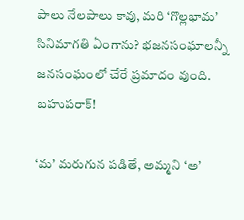పాలు నేలపాలు కావు, మరి ‘గొల్లభామ’ సినిమాగతి ఏంగాను? భజనసంఘాలన్నీ జనసంఘంలో చేరే ప్రమాదం వుంది. బహుపరాక్!

‘మ’ మరుగున పడితే, అమ్మని ‘అ’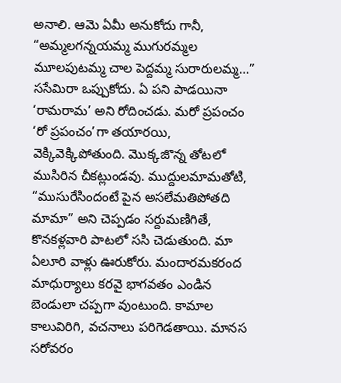అనాలి. ఆమె ఏమీ అనుకోదు గానీ, “అమ్మలగన్నయమ్మ ముగురమ్మల మూలపుటమ్మ చాల పెద్దమ్మ సురారులమ్మ…” ససేమిరా ఒప్పుకోదు. ఏ పని పాడయినా ‘రామరామ’ అని రోదించడు. మరో ప్రపంచం ‘రో ప్రపంచం’గా తయారయి, వెక్కివెక్కిపోతుంది. మొక్కజొన్న తోటలో ముసిరిన చీకట్లుండవు. ముద్దులమామతోటి, “ముసురేసిందంటే పైన అసలేమతిపోతది మామా” అని చెప్పడం సర్దుమణిగితే, కొనకళ్లవారి పాటలో ససి చెడుతుంది. మా ఏలూరి వాళ్లు ఊరుకోరు. మందారమకరంద మాధుర్యాలు కరవై భాగవతం ఎండిన బెండులా చప్పగా వుంటుంది. కామాల కాలువిరిగి, వచనాలు పరిగెడతాయి. మానస సరోవరం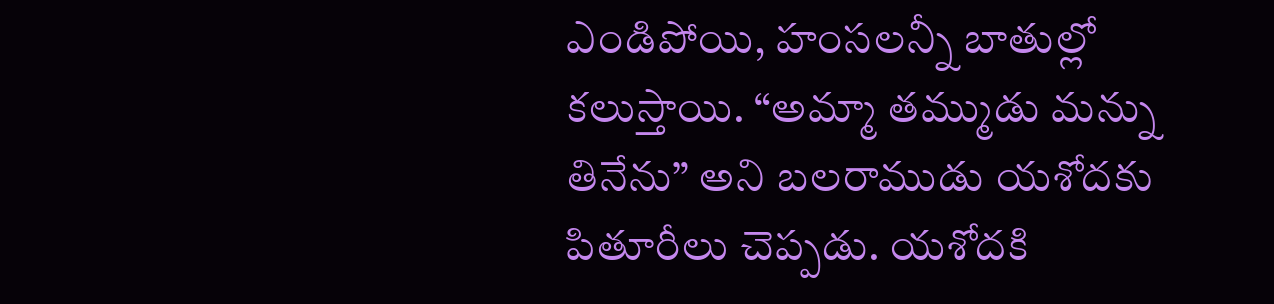ఎండిపోయి, హంసలన్నీ బాతుల్లో కలుస్తాయి. “అమ్మా తమ్ముడు మన్ను తినేను” అని బలరాముడు యశోదకు పితూరీలు చెప్పడు. యశోదకి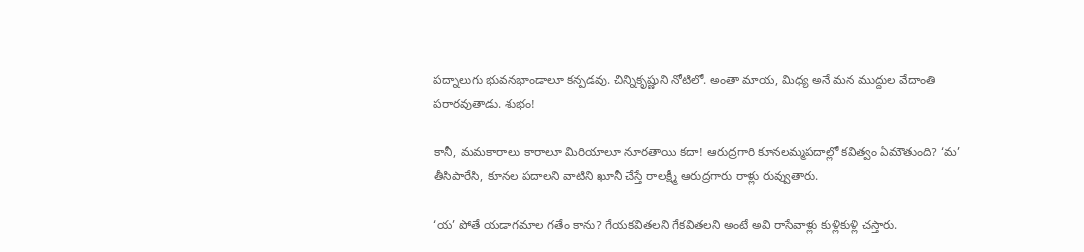పద్నాలుగు భువనభాండాలూ కన్పడవు. చిన్నికృష్ణుని నోటిలో. అంతా మాయ, మిధ్య అనే మన ముద్దుల వేదాంతి పరారవుతాడు. శుభం!

కానీ, మమకారాలు కారాలూ మిరియాలూ నూరతాయి కదా! ఆరుద్రగారి కూనలమ్మపదాల్లో కవిత్వం ఏమౌతుంది? ‘మ’ తీసిపారేసి, కూనల పదాలని వాటిని ఖూనీ చేస్తే రాలక్ష్మీ ఆరుద్రగారు రాళ్లు రువ్వుతారు.

‘య’ పోతే యడాగమాల గతేం కాను? గేయకవితలని గేకవితలని అంటే అవి రాసేవాళ్లు కుళ్లికుళ్లి చస్తారు.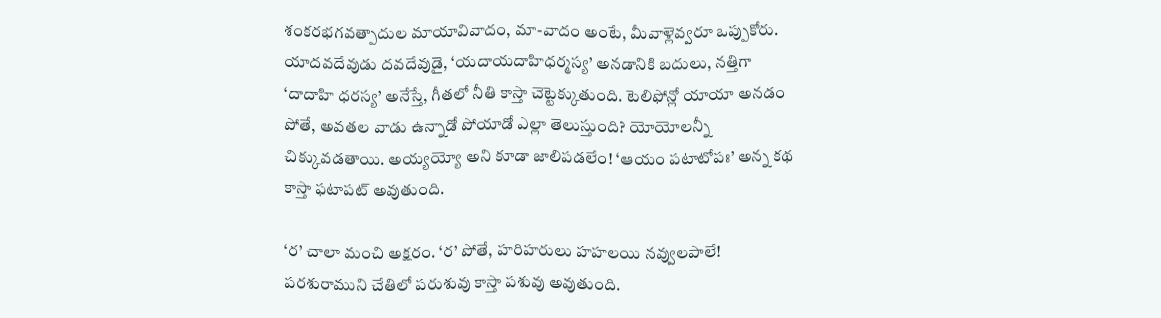శంకరభగవత్పాదుల మాయావివాదం, మా-వాదం అంటే, మీవాళ్లెవ్వరూ ఒప్పుకోరు. యాదవదేవుడు దవదేవుడై, ‘యదాయదాహిధర్మస్య’ అనడానికి బదులు, నత్తిగా ‘దాదాహి ధరస్య’ అనేస్తే, గీతలో నీతి కాస్తా చెట్టెక్కుతుంది. టెలిఫోన్లో యాయా అనడం పోతే, అవతల వాడు ఉన్నాడో పోయాడో ఎల్లా తెలుస్తుంది? యోయోలన్నీ చిక్కువడతాయి. అయ్యయ్యో అని కూడా జాలిపడలేం! ‘ఆయం పటాటోపః’ అన్న కథ కాస్తా ఫటాపట్ అవుతుంది.

‘ర’ చాలా మంచి అక్షరం. ‘ర’ పోతే, హరిహరులు హహలయి నవ్వులపాలే! పరశురాముని చేతిలో పరుశువు కాస్తా పశువు అవుతుంది.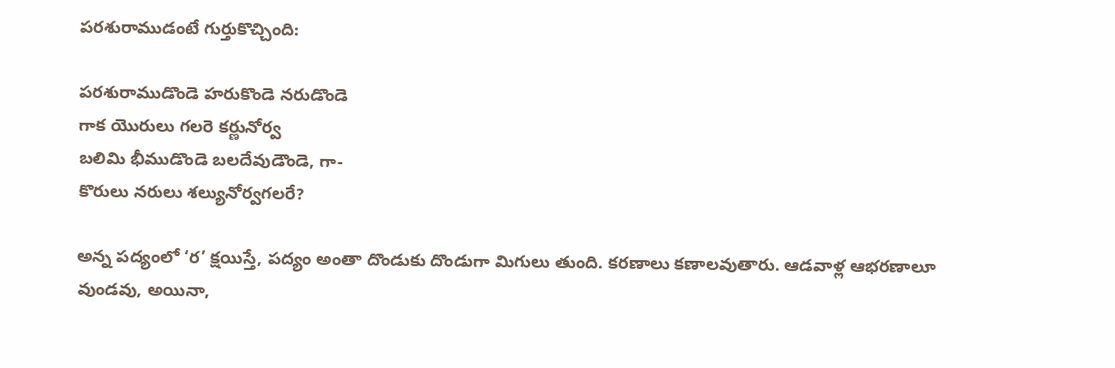పరశురాముడంటే గుర్తుకొచ్చింది:

పరశురాముడొండె హరుకొండె నరుడొండె
గాక యొరులు గలరె కర్ణునోర్వ
బలిమి భీముడొండె బలదేవుడౌండె, గా-
కొరులు నరులు శల్యునోర్వగలరే?

అన్న పద్యంలో ‘ర’ క్షయిస్తే, పద్యం అంతా దొండుకు దొండుగా మిగులు తుంది. కరణాలు కణాలవుతారు. ఆడవాళ్ల ఆభరణాలూ వుండవు, అయినా,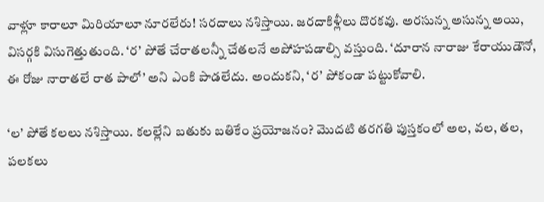వాళ్లూ కారాలూ మిరియాలూ నూరలేరు! సరదాలు నశిస్తాయి. జరదాకిళ్లీలు దొరకవు. అరసున్న అసున్న అయి, విసర్గకి విసుగెత్తుతుంది. ‘ర’ పోతే చేరాతలన్నీ చేతలనే అపోహపడాల్సి వస్తుంది. ‘దూరాన నారాజు కేరాయుడౌనో, ఈ రోజు నారాతలే రాత పాలో’ అని ఎంకి పాడలేదు. అందుకని, ‘ర’ పోకండా పట్టుకోవాలి.

‘ల’ పోతే కలలు నశిస్తాయి. కలల్లేని బతుకు బతికేం ప్రయోజనం? మొదటి తరగతి పుస్తకంలో అల, వల, తల, పలకలు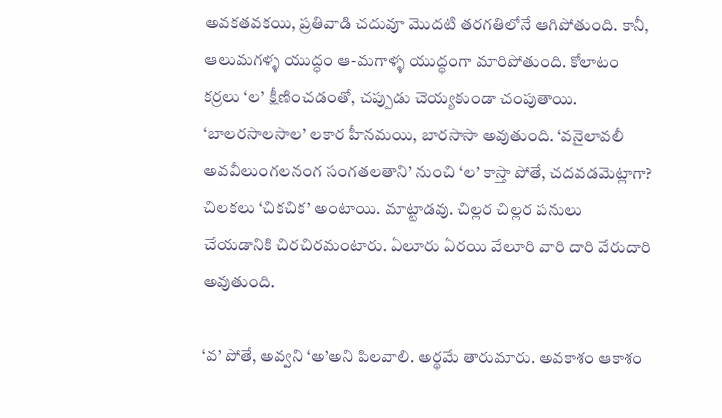అవకతవకయి, ప్రతివాడి చదువూ మొదటి తరగతిలోనే ఆగిపోతుంది. కానీ, ఆలుమగళ్ళ యుద్ధం ఆ-మగాళ్ళ యుద్ధంగా మారిపోతుంది. కోలాటం కర్రలు ‘ల’ క్షీణించడంతో, చప్పుడు చెయ్యకుండా చంపుతాయి. ‘బాలరసాలసాల’ లకార హీనమయి, బారసాసా అవుతుంది. ‘వనైలావలీ అవవీలుంగలనంగ సంగతలతాని’ నుంచి ‘ల’ కాస్తా పోతే, చదవడమెట్లాగా? చిలకలు ‘చికచిక’ అంటాయి. మాట్టాడవు. చిల్లర చిల్లర పనులు చేయడానికి చిరచిరమంటారు. ఏలూరు ఏరయి వేలూరి వారి దారి వేరుదారి అవుతుంది.

‘వ’ పోతే, అవ్వని ‘అ’అని పిలవాలి. అర్థమే తారుమారు. అవకాశం ఆకాశం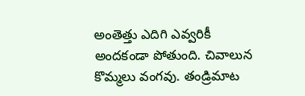అంతెత్తు ఎదిగి ఎవ్వరికీ అందకండా పోతుంది. చివాలున కొమ్మలు వంగవు. తండ్రిమాట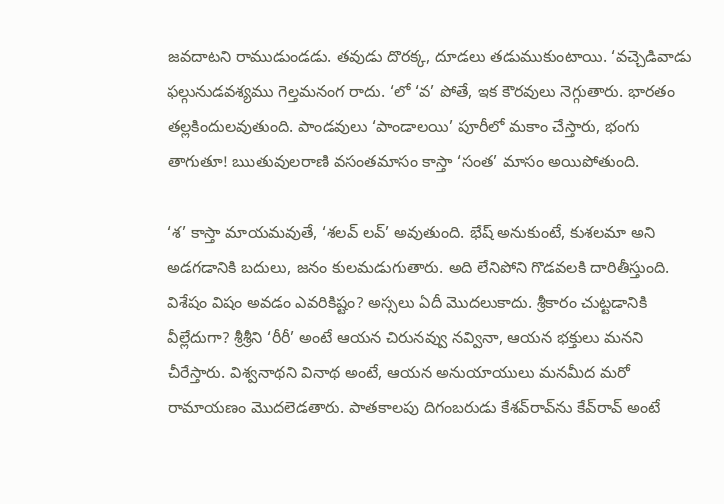జవదాటని రాముడుండడు. తవుడు దొరక్క, దూడలు తడుముకుంటాయి. ‘వచ్చెడివాడు ఫల్గునుడవశ్యము గెల్తమనంగ రాదు. ‘లో ‘వ’ పోతే, ఇక కౌరవులు నెగ్గుతారు. భారతం తల్లకిందులవుతుంది. పాండవులు ‘పాండాలయి’ పూరీలో మకాం చేస్తారు, భంగు తాగుతూ! ఋతువులరాణి వసంతమాసం కాస్తా ‘సంత’ మాసం అయిపోతుంది.

‘శ’ కాస్తా మాయమవుతే, ‘శలవ్ లవ్’ అవుతుంది. భేష్ అనుకుంటే, కుశలమా అని అడగడానికి బదులు, జనం కులమడుగుతారు. అది లేనిపోని గొడవలకి దారితీస్తుంది. విశేషం విషం అవడం ఎవరికిష్టం? అస్సలు ఏదీ మొదలుకాదు. శ్రీకారం చుట్టడానికి వీల్లేదుగా? శ్రీశ్రీని ‘రీరీ’ అంటే ఆయన చిరునవ్వు నవ్వినా, ఆయన భక్తులు మనని చీరేస్తారు. విశ్వనాథని వినాథ అంటే, ఆయన అనుయాయులు మనమీద మరో రామాయణం మొదలెడతారు. పాతకాలపు దిగంబరుడు కేశవ్‌రావ్‌ను కేవ్‌రావ్ అంటే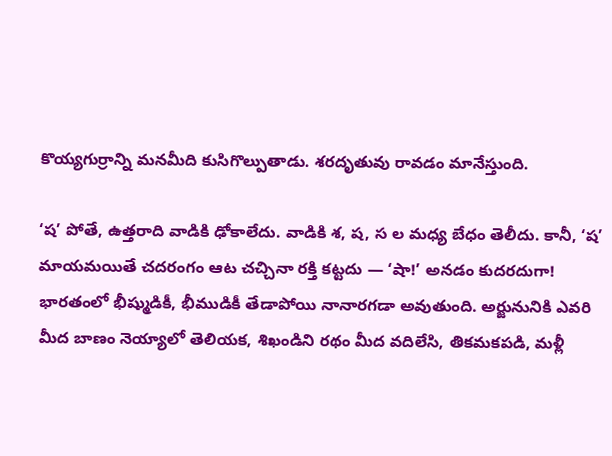కొయ్యగుర్రాన్ని మనమీది కుసిగొల్పుతాడు. శరదృతువు రావడం మానేస్తుంది.

‘ష’ పోతే, ఉత్తరాది వాడికి ఢోకాలేదు. వాడికి శ, ష, స ల మధ్య బేధం తెలీదు. కానీ, ‘ష’ మాయమయితే చదరంగం ఆట చచ్చినా రక్తి కట్టదు — ‘షా!’ అనడం కుదరదుగా! భారతంలో భీష్ముడికీ, భీముడికీ తేడాపోయి నానారగడా అవుతుంది. అర్జునునికి ఎవరి మీద బాణం నెయ్యాలో తెలియక, శిఖండిని రథం మీద వదిలేసి, తికమకపడి, మళ్లీ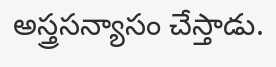అస్త్రసన్యాసం చేస్తాడు.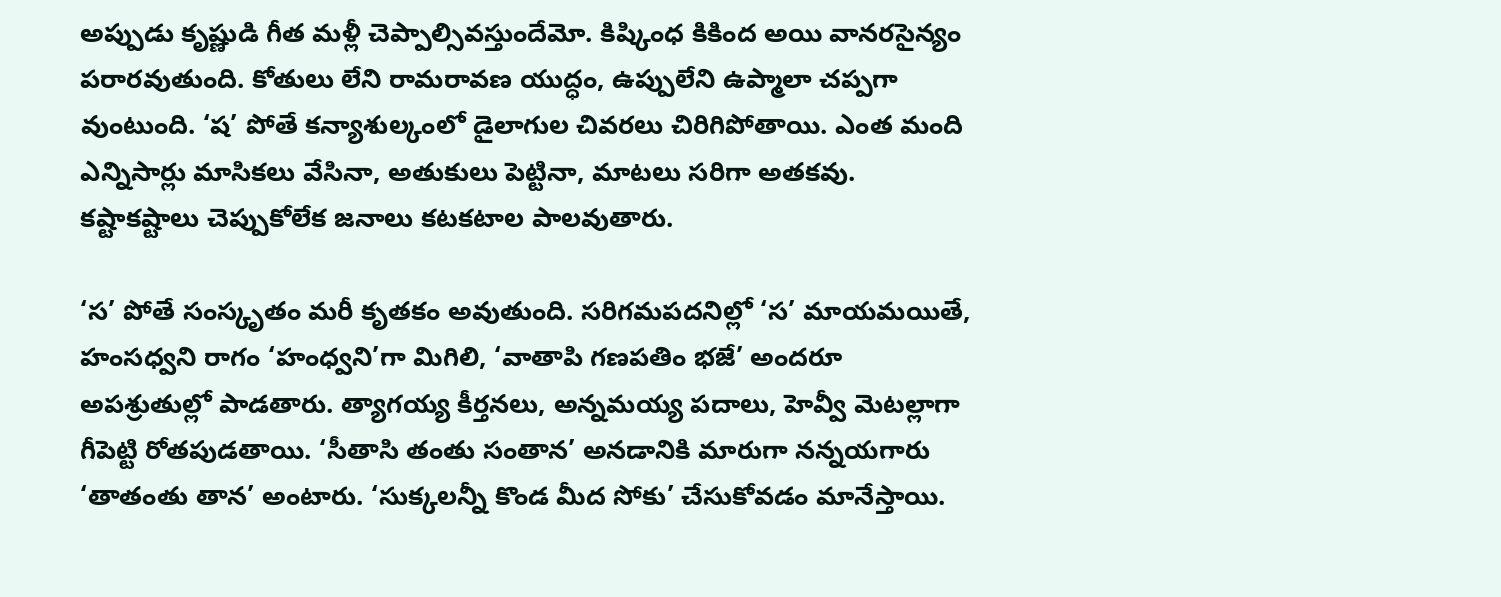అప్పుడు కృష్ణుడి గీత మళ్లీ చెప్పాల్సివస్తుందేమో. కిష్కింధ కికింద అయి వానరసైన్యం పరారవుతుంది. కోతులు లేని రామరావణ యుద్ధం, ఉప్పులేని ఉప్మాలా చప్పగా వుంటుంది. ‘ష’ పోతే కన్యాశుల్కంలో డైలాగుల చివరలు చిరిగిపోతాయి. ఎంత మంది ఎన్నిసార్లు మాసికలు వేసినా, అతుకులు పెట్టినా, మాటలు సరిగా అతకవు. కష్టాకష్టాలు చెప్పుకోలేక జనాలు కటకటాల పాలవుతారు.

‘స’ పోతే సంస్కృతం మరీ కృతకం అవుతుంది. సరిగమపదనిల్లో ‘స’ మాయమయితే, హంసధ్వని రాగం ‘హంధ్వని’గా మిగిలి, ‘వాతాపి గణపతిం భజే’ అందరూ అపశ్రుతుల్లో పాడతారు. త్యాగయ్య కీర్తనలు, అన్నమయ్య పదాలు, హెవ్వీ మెటల్లాగా గీపెట్టి రోతపుడతాయి. ‘సీతాసి తంతు సంతాన’ అనడానికి మారుగా నన్నయగారు ‘తాతంతు తాన’ అంటారు. ‘సుక్కలన్నీ కొండ మీద సోకు’ చేసుకోవడం మానేస్తాయి.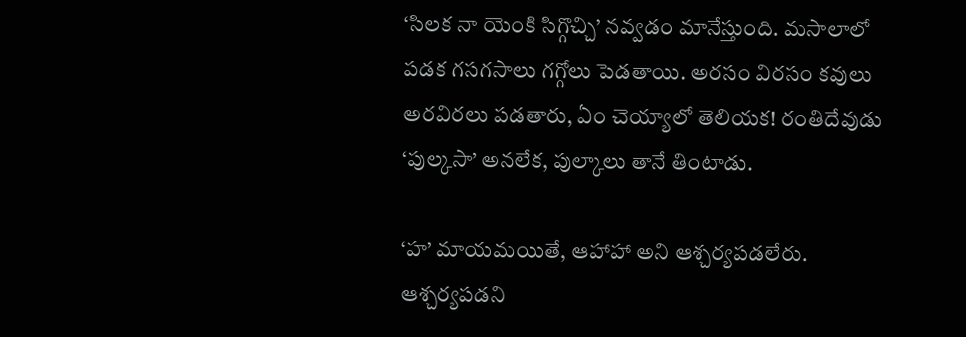‘సిలక నా యెంకి సిగ్గొచ్చి’ నవ్వడం మానేస్తుంది. మసాలాలో పడక గసగసాలు గగ్గోలు పెడతాయి. అరసం విరసం కవులు అరవిరలు పడతారు, ఏం చెయ్యాలో తెలియక! రంతిదేవుడు ‘పుల్కసా’ అనలేక, పుల్కాలు తానే తింటాడు.

‘హ’ మాయమయితే, ఆహాహా అని ఆశ్చర్యపడలేరు. ఆశ్చర్యపడని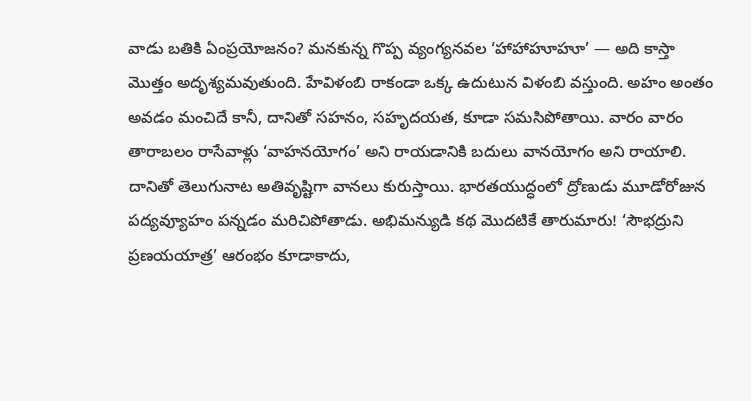వాడు బతికి ఏంప్రయోజనం? మనకున్న గొప్ప వ్యంగ్యనవల ‘హాహాహూహూ’ — అది కాస్తా మొత్తం అదృశ్యమవుతుంది. హేవిళంబి రాకండా ఒక్క ఉదుటున విళంబి వస్తుంది. అహం అంతం అవడం మంచిదే కానీ, దానితో సహనం, సహృదయత, కూడా సమసిపోతాయి. వారం వారం తారాబలం రాసేవాళ్లు ‘వాహనయోగం’ అని రాయడానికి బదులు వానయోగం అని రాయాలి. దానితో తెలుగునాట అతివృష్టిగా వానలు కురుస్తాయి. భారతయుద్ధంలో ద్రోణుడు మూడోరోజున పద్యవ్యూహం పన్నడం మరిచిపోతాడు. అభిమన్యుడి కథ మొదటికే తారుమారు! ‘సౌభద్రుని ప్రణయయాత్ర’ ఆరంభం కూడాకాదు,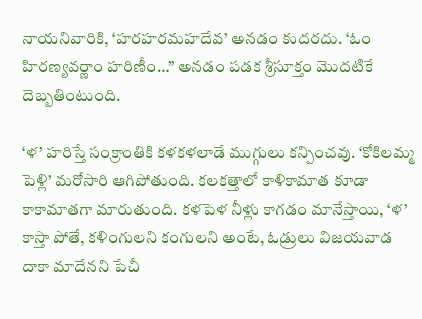నాయనివారికి, ‘హరహరమహదేవ’ అనడం కుదరదు. ‘ఓం హిరణ్యవర్ణాం హరిణీం…” అనడం పడక శ్రీసూక్తం మొదటికే దెబ్బతింటుంది.

‘ళ’ హరిస్తే సంక్రాంతికి కళకళలాడే ముగ్గులు కన్పించవు. ‘కోకిలమ్మ పెళ్లి’ మరోసారి ఆగిపోతుంది. కలకత్తాలో కాళికామాత కూడా కాకామాతగా మారుతుంది. కళపెళ నీళ్లు కాగడం మానేస్తాయి, ‘ళ’ కాస్తా పోతే, కళింగులని కంగులని అంటే, ఓడ్రులు విజయవాడ దాకా మాదేనని పేచీ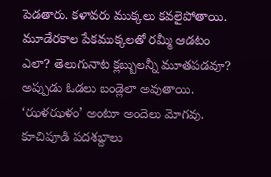పెడతారు. కళావరు ముక్కలు కవలైపోతాయి. మూడేరకాల పేకముక్కలతో రమ్మీ ఆడటం ఎలా? తెలుగునాట క్లబ్బులన్నీ మూతపడవూ? అప్పుడు ఓడలు బండ్లెలా అవుతాయి. ‘ఝళఝళం’ అంటూ అందెలు మోగవు. కూచిపూడి పదశబ్దాలు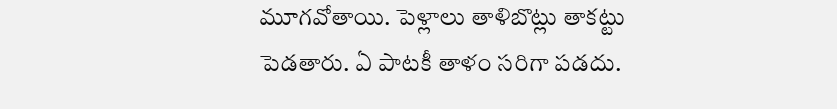మూగవోతాయి. పెళ్లాలు తాళిబొట్లు తాకట్టు పెడతారు. ఏ పాటకీ తాళం సరిగా పడదు.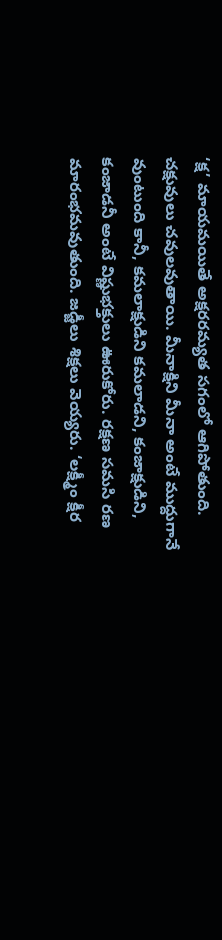‘క్ష’ మాయమయితే అక్షరరమ్యత సగంలో ఆగిపోతుంది. చక్షువులు చవులవుతాయి. మీనాక్షిని మీనా అంటే ముద్దుగానే వుంటుంది కానీ, కమలాక్షుడిని కమలాడని, కంజాక్షుడిని, కంజాడనీ అంటే విష్ణుభక్తులు ఊరుకోరు. రక్షణ సమసి రణ మారంభమవుతుంది. జడ్జీలు శిక్షలు వెయ్యరు. ‘లక్ష్మీం క్షీర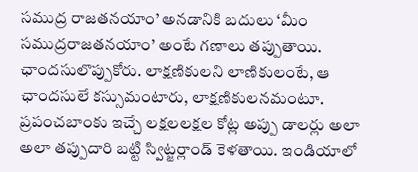సముద్ర రాజతనయాం’ అనడానికి బదులు ‘మీం సముద్రరాజతనయాం’ అంటే గణాలు తప్పుతాయి. ఛాందసులొప్పుకోరు. లాక్షణికులని లాణికులంటే, ఆ ఛాందసులే కస్సుమంటారు, లాక్షణికులనమంటూ. ప్రపంచబాంకు ఇచ్చే లక్షలలక్షల కోట్ల అప్పు డాలర్లు అలా అలా తప్పుదారి బట్టి స్విట్జర్లాండ్ కెళతాయి. ఇండియాలో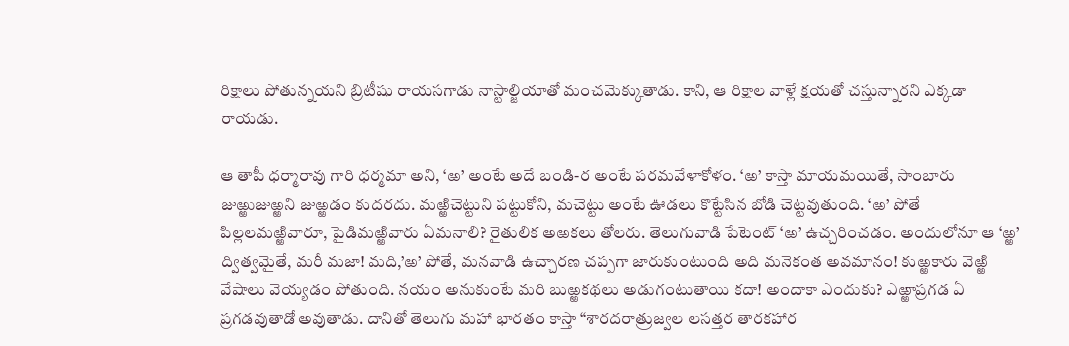రిక్షాలు పోతున్నయని బ్రిటీషు రాయసగాడు నాస్టాల్జియాతో మంచమెక్కుతాడు. కాని, ఆ రిక్షాల వాళ్లే క్షయతో చస్తున్నారని ఎక్కడా రాయడు.

ఆ తాపీ ధర్మారావు గారి ధర్మమా అని, ‘ఱ’ అంటే అదే బండి-ర అంటే పరమవేళాకోళం. ‘ఱ’ కాస్తా మాయమయితే, సాంబారు జుఱ్ఱుజుఱ్ఱని జుఱ్ఱడం కుదరదు. మఱ్ఱిచెట్టుని పట్టుకోని, మచెట్టు అంటే ఊడలు కొట్టేసిన బోడి చెట్టవుతుంది. ‘ఱ’ పోతే పిల్లలమఱ్ఱివారూ, పైడిమఱ్ఱివారు ఏమనాలి? రైతులిక అఱకలు తోలరు. తెలుగువాడి పేటెంట్ ‘ఱ’ ఉచ్చరించడం. అందులోనూ ఆ ‘ఱ్ఱ’ ద్విత్వమైతే, మరీ మజా! మది,’ఱ’ పోతే, మనవాడి ఉచ్చారణ చప్పగా జారుకుంటుంది అది మనెకంత అవమానం! కుఱ్ఱకారు వెఱ్ఱి వేషాలు వెయ్యడం పోతుంది. నయం అనుకుంటే మరి బుఱ్ఱకథలు అడుగంటుతాయి కదా! అందాకా ఎందుకు? ఎఱ్ఱాప్రగడ ఏ ప్రగడవుతాడో అవుతాడు. దానితో తెలుగు మహా భారతం కాస్తా “శారదరాత్రుజ్వల లసత్తర తారకహార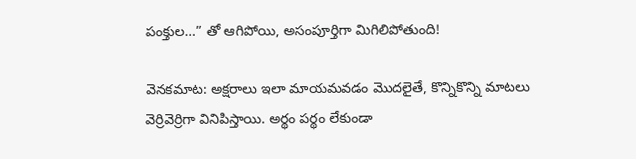పంక్తుల…” తో ఆగిపోయి, అసంపూర్తిగా మిగిలిపోతుంది!

వెనకమాట: అక్షరాలు ఇలా మాయమవడం మొదలైతే, కొన్నికొన్ని మాటలు వెర్రివెర్రిగా వినిపిస్తాయి. అర్థం పర్థం లేకుండా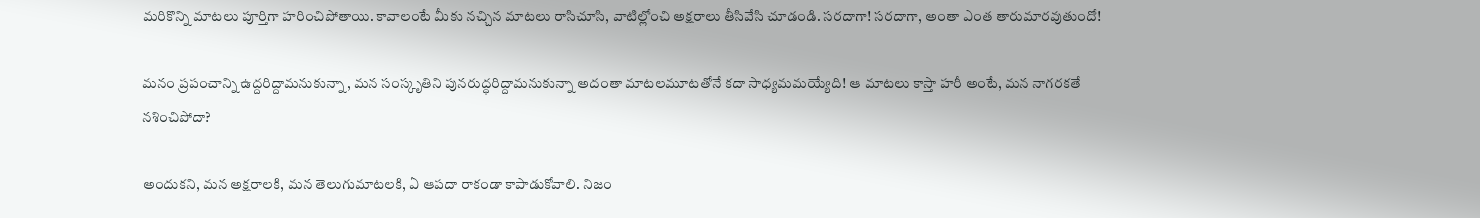మరికొన్ని మాటలు పూర్తిగా హరించిపోతాయి. కావాలంటే మీకు నచ్చిన మాటలు రాసిచూసి, వాటిల్లోంచి అక్షరాలు తీసివేసి చూడండి. సరదాగా! సరదాగా, అంతా ఎంత తారుమారవుతుందో!

మనం ప్రపంచాన్ని ఉద్దరిద్దామనుకున్నా, మన సంస్కృతిని పునరుద్ధరిద్దామనుకున్నా అదంతా మాటలమూటతోనే కదా సాధ్యమమయ్యేది! ఆ మాటలు కాస్తా హరీ అంటే, మన నాగరకతే నశించిపోదా?

అందుకని, మన అక్షరాలకి, మన తెలుగుమాటలకి, ఏ ఆపదా రాకండా కాపాడుకోవాలి. నిజం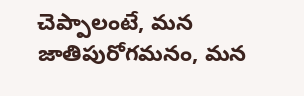చెప్పాలంటే, మన జాతిపురోగమనం, మన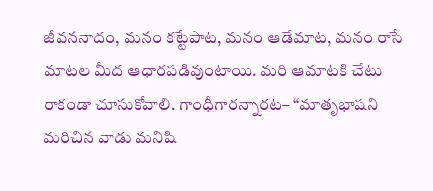జీవననాదం, మనం కట్టేపాట, మనం ఆడేమాట, మనం రాసే మాటల మీద ఆధారపడివుంటాయి. మరి ఆమాటకి చేటు రాకండా చూసుకోవాలి. గాంధీగారన్నారట– “మాతృభాషని మరిచిన వాడు మనిషి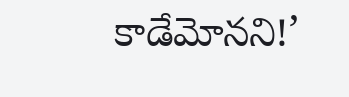కాడేమోనని!’